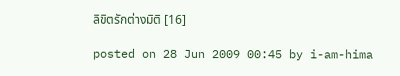ลิขิตรักต่างมิติ [16]

posted on 28 Jun 2009 00:45 by i-am-hima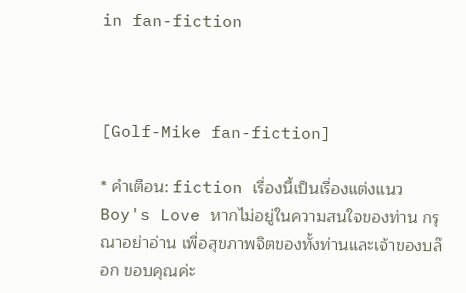in fan-fiction



[Golf-Mike fan-fiction]

* คำเตือน: fiction เรื่องนี้เป็นเรื่องแต่งแนว Boy's Love หากไม่อยู่ในความสนใจของท่าน กรุณาอย่าอ่าน เพื่อสุขภาพจิตของทั้งท่านและเจ้าของบล๊อก ขอบคุณค่ะ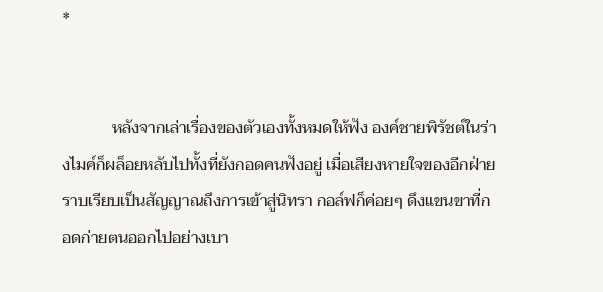*


            หลังจากเล่าเรื่องของตัวเองทั้งหมดให้ฟัง องค์ชายพิรัชต์ในร่างไมค์ก็ผล็อยหลับไปทั้งที่ยังกอดคนฟังอยู่ เมื่อเสียงหายใจของอีกฝ่ายราบเรียบเป็นสัญญาณถึงการเข้าสู่นิทรา กอล์ฟก็ค่อยๆ ดึงแขนขาที่กอดก่ายตนออกไปอย่างเบา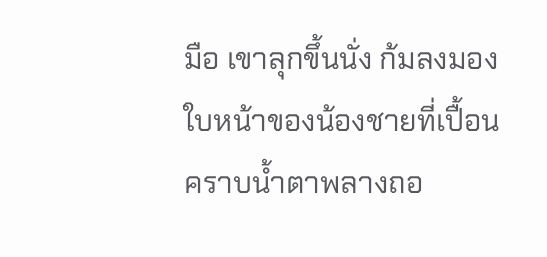มือ เขาลุกขึ้นนั่ง ก้มลงมองใบหน้าของน้องชายที่เปื้อนคราบน้ำตาพลางถอ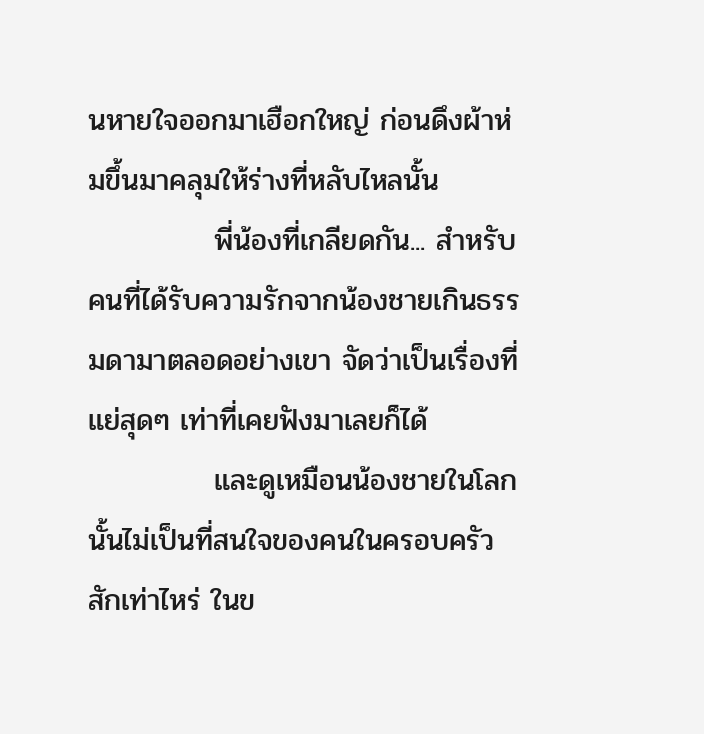นหายใจออกมาเฮือกใหญ่ ก่อนดึงผ้าห่มขึ้นมาคลุมให้ร่างที่หลับไหลนั้น
            พี่น้องที่เกลียดกัน... สำหรับคนที่ได้รับความรักจากน้องชายเกินธรรมดามาตลอดอย่างเขา จัดว่าเป็นเรื่องที่แย่สุดๆ เท่าที่เคยฟังมาเลยก็ได้
            และดูเหมือนน้องชายในโลกนั้นไม่เป็นที่สนใจของคนในครอบครัวสักเท่าไหร่ ในข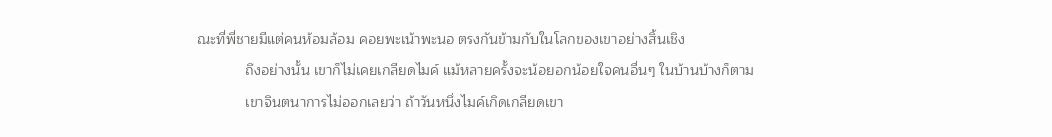ณะที่พี่ชายมีแต่คนห้อมล้อม คอยพะเน้าพะนอ ตรงกันข้ามกับในโลกของเขาอย่างสิ้นเชิง
            ถึงอย่างนั้น เขาก็ไม่เคยเกลียดไมค์ แม้หลายครั้งจะน้อยอกน้อยใจคนอื่นๆ ในบ้านบ้างก็ตาม
            เขาจินตนาการไม่ออกเลยว่า ถ้าวันหนึ่งไมค์เกิดเกลียดเขา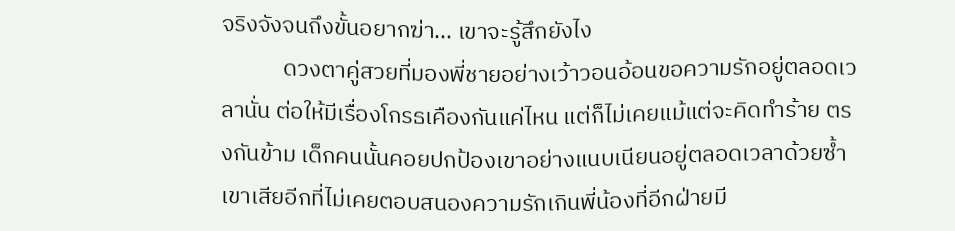จริงจังจนถึงขั้นอยากฆ่า... เขาจะรู้สึกยังไง
            ดวงตาคู่สวยที่มองพี่ชายอย่างเว้าวอนอ้อนขอความรักอยู่ตลอดเวลานั่น ต่อให้มีเรื่องโกรธเคืองกันแค่ไหน แต่ก็ไม่เคยแม้แต่จะคิดทำร้าย ตรงกันข้าม เด็กคนนั้นคอยปกป้องเขาอย่างแนบเนียนอยู่ตลอดเวลาด้วยซ้ำ เขาเสียอีกที่ไม่เคยตอบสนองความรักเกินพี่น้องที่อีกฝ่ายมี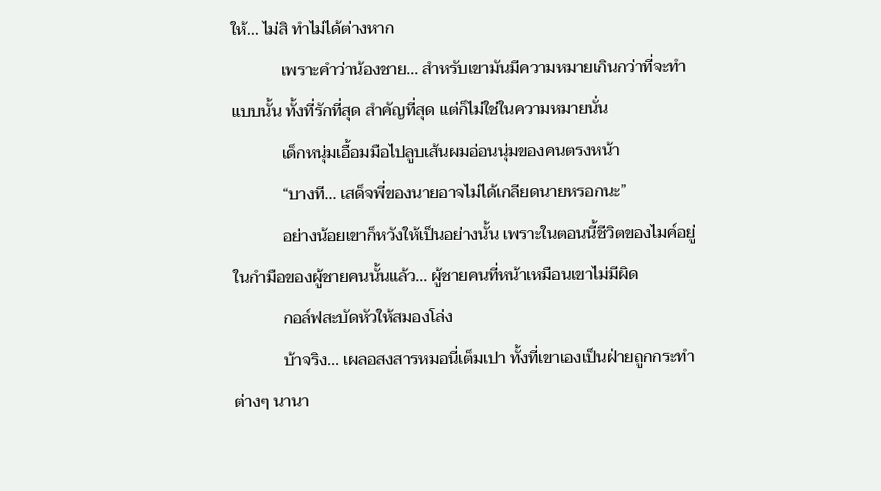ให้... ไม่สิ ทำไม่ได้ต่างหาก
            เพราะคำว่าน้องชาย... สำหรับเขามันมีความหมายเกินกว่าที่จะทำแบบนั้น ทั้งที่รักที่สุด สำคัญที่สุด แต่ก็ไม่ใช่ในความหมายนั่น
            เด็กหนุ่มเอื้อมมือไปลูบเส้นผมอ่อนนุ่มของคนตรงหน้า
            “บางที... เสด็จพี่ของนายอาจไม่ได้เกลียดนายหรอกนะ”
            อย่างน้อยเขาก็หวังให้เป็นอย่างนั้น เพราะในตอนนี้ชีวิตของไมค์อยู่ในกำมือของผู้ชายคนนั้นแล้ว... ผู้ชายคนที่หน้าเหมือนเขาไม่มีผิด
            กอล์ฟสะบัดหัวให้สมองโล่ง
            บ้าจริง... เผลอสงสารหมอนี่เต็มเปา ทั้งที่เขาเองเป็นฝ่ายถูกกระทำต่างๆ นานา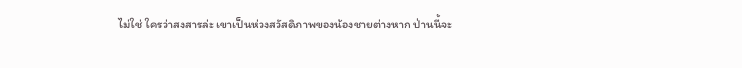ไม่ใช่ ใครว่าสงสารล่ะ เขาเป็นห่วงสวัสดิภาพของน้องชายต่างหาก ป่านนี้จะ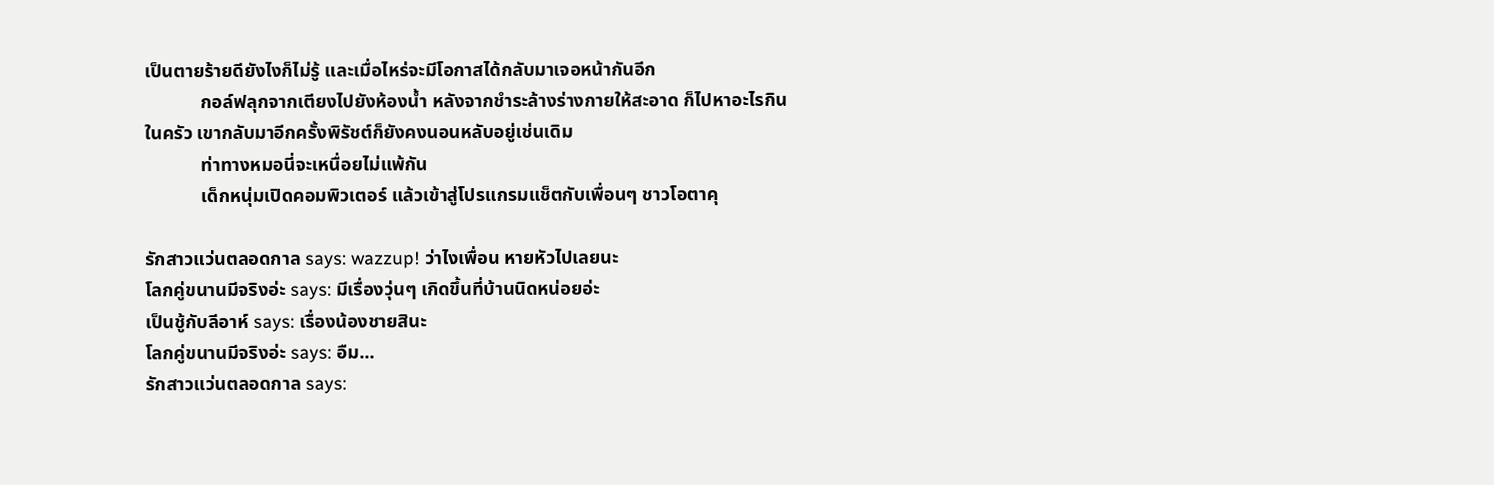เป็นตายร้ายดียังไงก็ไม่รู้ และเมื่อไหร่จะมีโอกาสได้กลับมาเจอหน้ากันอีก
            กอล์ฟลุกจากเตียงไปยังห้องน้ำ หลังจากชำระล้างร่างกายให้สะอาด ก็ไปหาอะไรกินในครัว เขากลับมาอีกครั้งพิรัชต์ก็ยังคงนอนหลับอยู่เช่นเดิม
            ท่าทางหมอนี่จะเหนื่อยไม่แพ้กัน
            เด็กหนุ่มเปิดคอมพิวเตอร์ แล้วเข้าสู่โปรแกรมแช็ตกับเพื่อนๆ ชาวโอตาคุ

รักสาวแว่นตลอดกาล says: wazzup! ว่าไงเพื่อน หายหัวไปเลยนะ
โลกคู่ขนานมีจริงอ่ะ says: มีเรื่องวุ่นๆ เกิดขึ้นที่บ้านนิดหน่อยอ่ะ
เป็นชู้กับลีอาห์ says: เรื่องน้องชายสินะ
โลกคู่ขนานมีจริงอ่ะ says: อืม...
รักสาวแว่นตลอดกาล says: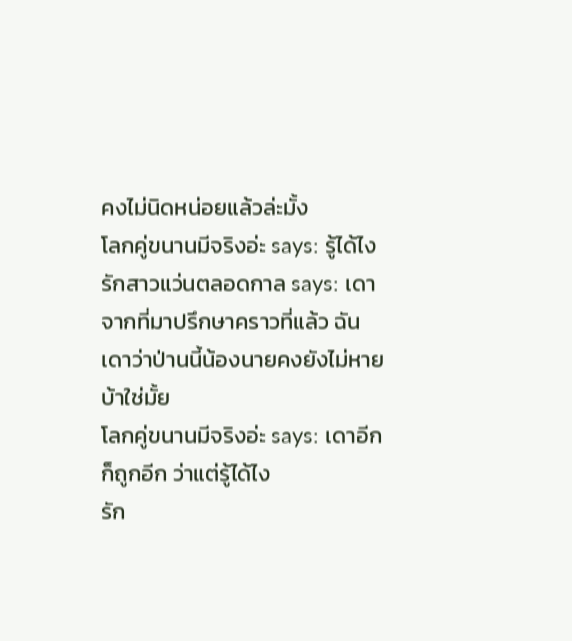คงไม่นิดหน่อยแล้วล่ะมั้ง
โลกคู่ขนานมีจริงอ่ะ says: รู้ได้ไง
รักสาวแว่นตลอดกาล says: เดาจากที่มาปรึกษาคราวที่แล้ว ฉันเดาว่าป่านนี้น้องนายคงยังไม่หายบ้าใช่มั้ย
โลกคู่ขนานมีจริงอ่ะ says: เดาอีกก็ถูกอีก ว่าแต่รู้ได้ไง
รัก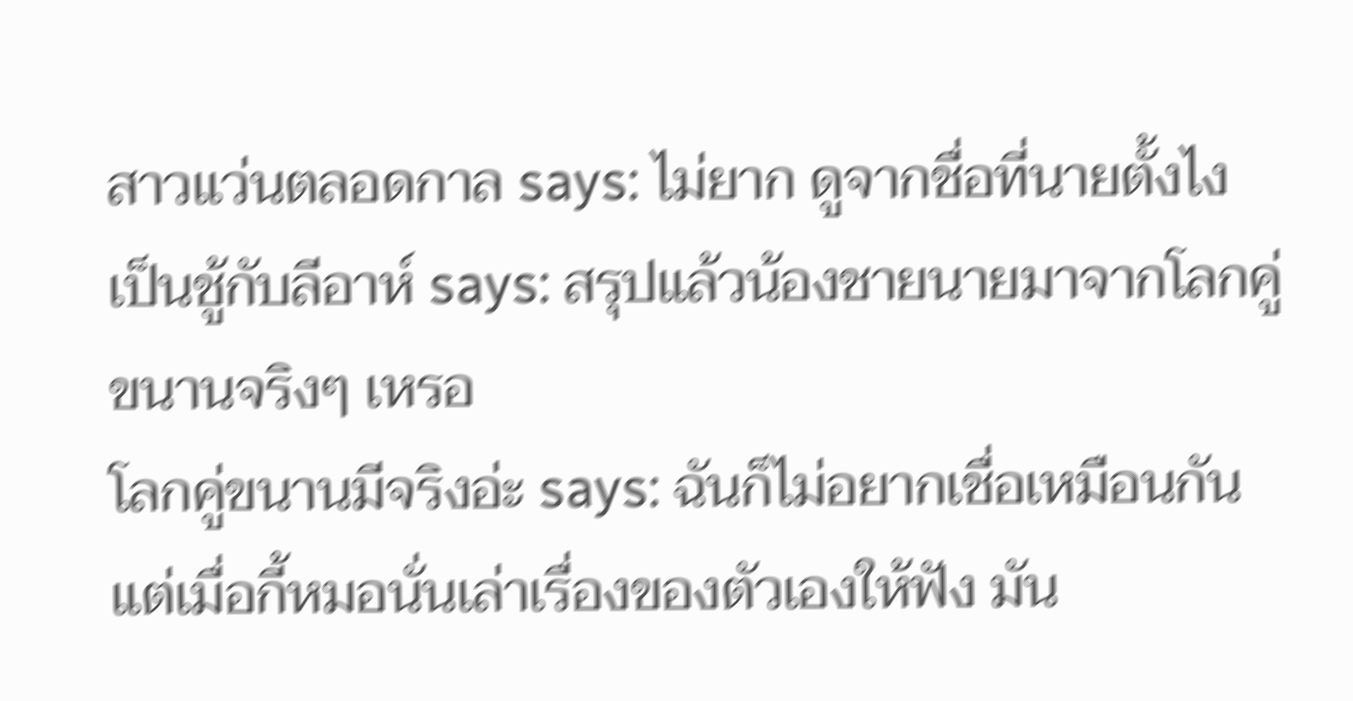สาวแว่นตลอดกาล says: ไม่ยาก ดูจากชื่อที่นายตั้งไง
เป็นชู้กับลีอาห์ says: สรุปแล้วน้องชายนายมาจากโลกคู่ขนานจริงๆ เหรอ
โลกคู่ขนานมีจริงอ่ะ says: ฉันก็ไม่อยากเชื่อเหมือนกัน แต่เมื่อกี้หมอนั่นเล่าเรื่องของตัวเองให้ฟัง มัน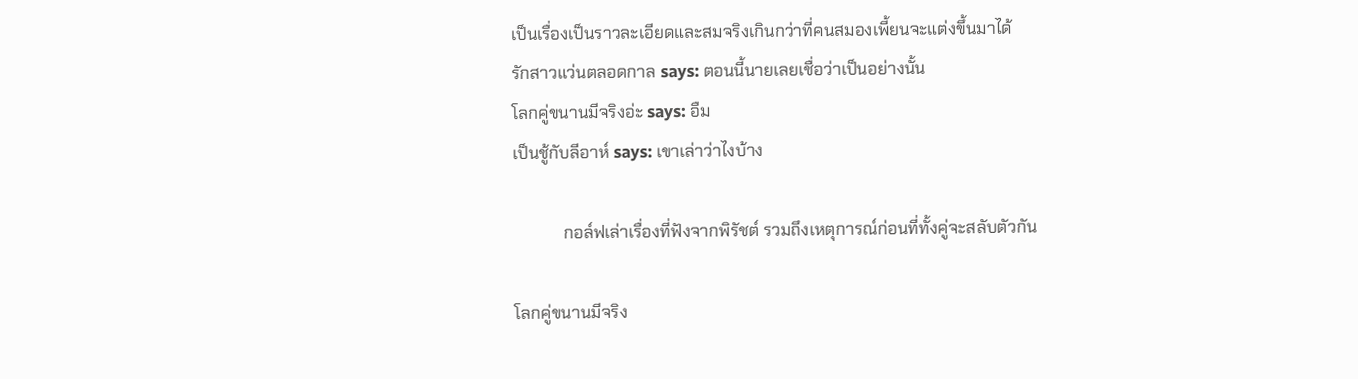เป็นเรื่องเป็นราวละเอียดและสมจริงเกินกว่าที่คนสมองเพี้ยนจะแต่งขึ้นมาได้
รักสาวแว่นตลอดกาล says: ตอนนี้นายเลยเชื่อว่าเป็นอย่างนั้น
โลกคู่ขนานมีจริงอ่ะ says: อืม
เป็นชู้กับลีอาห์ says: เขาเล่าว่าไงบ้าง

            กอล์ฟเล่าเรื่องที่ฟังจากพิรัชต์ รวมถึงเหตุการณ์ก่อนที่ทั้งคู่จะสลับตัวกัน

โลกคู่ขนานมีจริง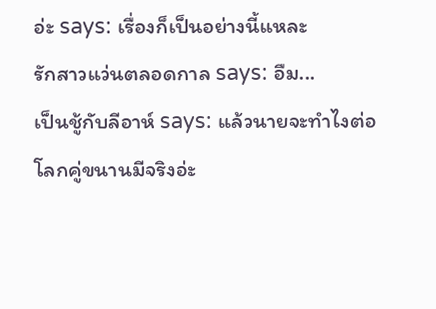อ่ะ says: เรื่องก็เป็นอย่างนี้แหละ
รักสาวแว่นตลอดกาล says: อืม...
เป็นชู้กับลีอาห์ says: แล้วนายจะทำไงต่อ
โลกคู่ขนานมีจริงอ่ะ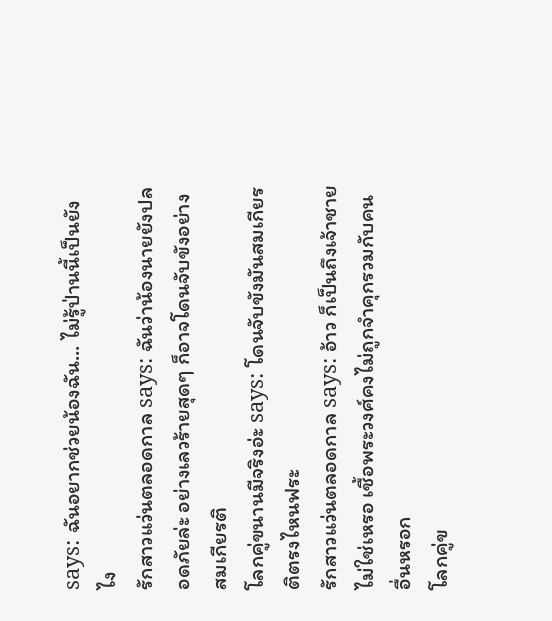says: ฉันอยากช่วยน้องฉัน... ไม่รู้ป่านนี้เป็นยังไง
รักสาวแว่นตลอดกาล says: ฉันว่าน้องนายยังปลอดภัยล่ะ อย่างเลวร้ายสุดๆ ก็อาจโดนจับขังอย่างสมเกียรติ
โลกคู่ขนานมีจริงอ่ะ says: โดนจับขังมันสมเกียรติตรงไหนฟระ
รักสาวแว่นตลอดกาล says: อ้าว ก็เป็นถึงเจ้าชายไม่ใช่เหรอ เชื้อพระวงศ์คงไม่ถูกจำคุกรวมกับคนอื่นหรอก
โลกคู่ข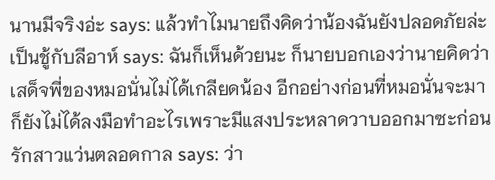นานมีจริงอ่ะ says: แล้วทำไมนายถึงคิดว่าน้องฉันยังปลอดภัยล่ะ
เป็นชู้กับลีอาห์ says: ฉันก็เห็นด้วยนะ ก็นายบอกเองว่านายคิดว่าเสด็จพี่ของหมอนั่นไม่ได้เกลียดน้อง อีกอย่างก่อนที่หมอนั่นจะมาก็ยังไม่ได้ลงมือทำอะไรเพราะมีแสงประหลาดวาบออกมาซะก่อน
รักสาวแว่นตลอดกาล says: ว่า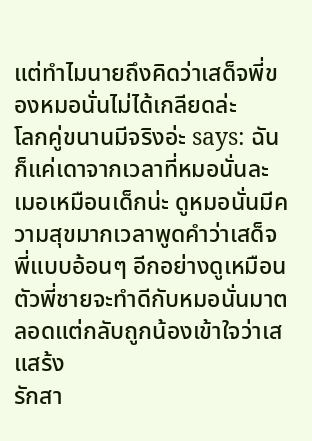แต่ทำไมนายถึงคิดว่าเสด็จพี่ของหมอนั่นไม่ได้เกลียดล่ะ
โลกคู่ขนานมีจริงอ่ะ says: ฉันก็แค่เดาจากเวลาที่หมอนั่นละเมอเหมือนเด็กน่ะ ดูหมอนั่นมีความสุขมากเวลาพูดคำว่าเสด็จพี่แบบอ้อนๆ อีกอย่างดูเหมือนตัวพี่ชายจะทำดีกับหมอนั่นมาตลอดแต่กลับถูกน้องเข้าใจว่าเสแสร้ง
รักสา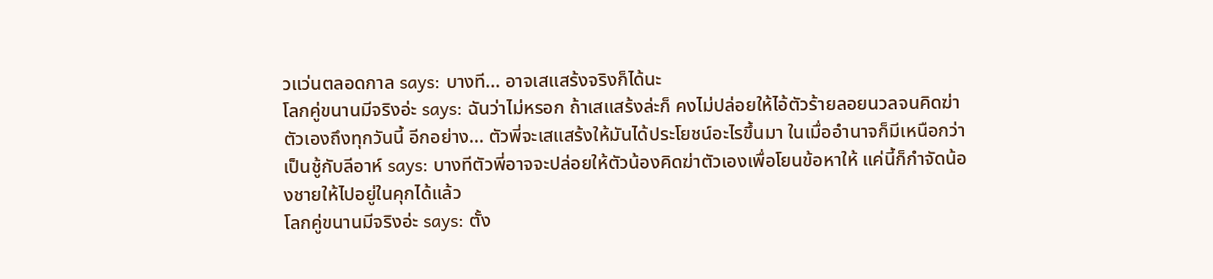วแว่นตลอดกาล says: บางที... อาจเสแสร้งจริงก็ได้นะ
โลกคู่ขนานมีจริงอ่ะ says: ฉันว่าไม่หรอก ถ้าเสแสร้งล่ะก็ คงไม่ปล่อยให้ไอ้ตัวร้ายลอยนวลจนคิดฆ่าตัวเองถึงทุกวันนี้ อีกอย่าง... ตัวพี่จะเสแสร้งให้มันได้ประโยชน์อะไรขึ้นมา ในเมื่ออำนาจก็มีเหนือกว่า
เป็นชู้กับลีอาห์ says: บางทีตัวพี่อาจจะปล่อยให้ตัวน้องคิดฆ่าตัวเองเพื่อโยนข้อหาให้ แค่นี้ก็กำจัดน้องชายให้ไปอยู่ในคุกได้แล้ว
โลกคู่ขนานมีจริงอ่ะ says: ตั้ง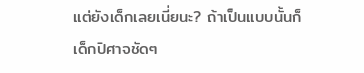แต่ยังเด็กเลยเนี่ยนะ? ถ้าเป็นแบบนั้นก็เด็กปิศาจชัดๆ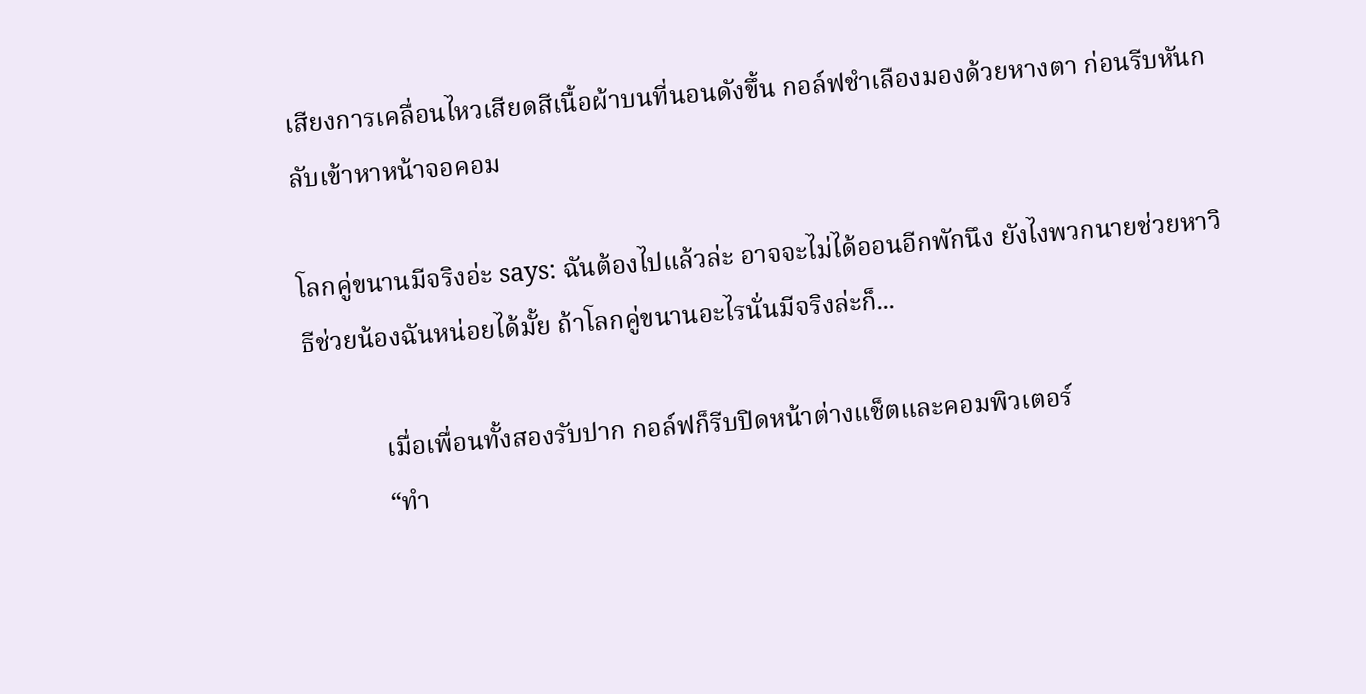เสียงการเคลื่อนไหวเสียดสีเนื้อผ้าบนที่นอนดังขึ้น กอล์ฟชำเลืองมองด้วยหางตา ก่อนรีบหันกลับเข้าหาหน้าจอคอม

โลกคู่ขนานมีจริงอ่ะ says: ฉันต้องไปแล้วล่ะ อาจจะไม่ได้ออนอีกพักนึง ยังไงพวกนายช่วยหาวิธีช่วยน้องฉันหน่อยได้มั้ย ถ้าโลกคู่ขนานอะไรนั่นมีจริงล่ะก็...

            เมื่อเพื่อนทั้งสองรับปาก กอล์ฟก็รีบปิดหน้าต่างแช็ตและคอมพิวเตอร์
            “ทำ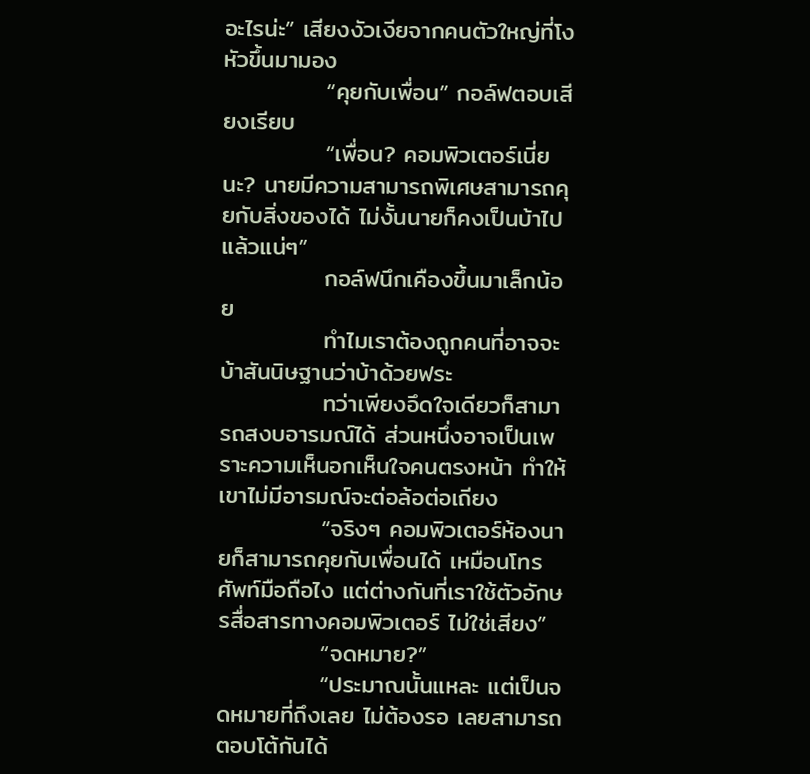อะไรน่ะ” เสียงงัวเงียจากคนตัวใหญ่ที่โงหัวขึ้นมามอง
            “คุยกับเพื่อน” กอล์ฟตอบเสียงเรียบ
            “เพื่อน? คอมพิวเตอร์เนี่ยนะ? นายมีความสามารถพิเศษสามารถคุยกับสิ่งของได้ ไม่งั้นนายก็คงเป็นบ้าไปแล้วแน่ๆ”
            กอล์ฟนึกเคืองขึ้นมาเล็กน้อย
            ทำไมเราต้องถูกคนที่อาจจะบ้าสันนิษฐานว่าบ้าด้วยฟระ
            ทว่าเพียงอึดใจเดียวก็สามารถสงบอารมณ์ได้ ส่วนหนึ่งอาจเป็นเพราะความเห็นอกเห็นใจคนตรงหน้า ทำให้เขาไม่มีอารมณ์จะต่อล้อต่อเถียง
            “จริงๆ คอมพิวเตอร์ห้องนายก็สามารถคุยกับเพื่อนได้ เหมือนโทรศัพท์มือถือไง แต่ต่างกันที่เราใช้ตัวอักษรสื่อสารทางคอมพิวเตอร์ ไม่ใช่เสียง”
            “จดหมาย?”
            “ประมาณนั้นแหละ แต่เป็นจดหมายที่ถึงเลย ไม่ต้องรอ เลยสามารถตอบโต้กันได้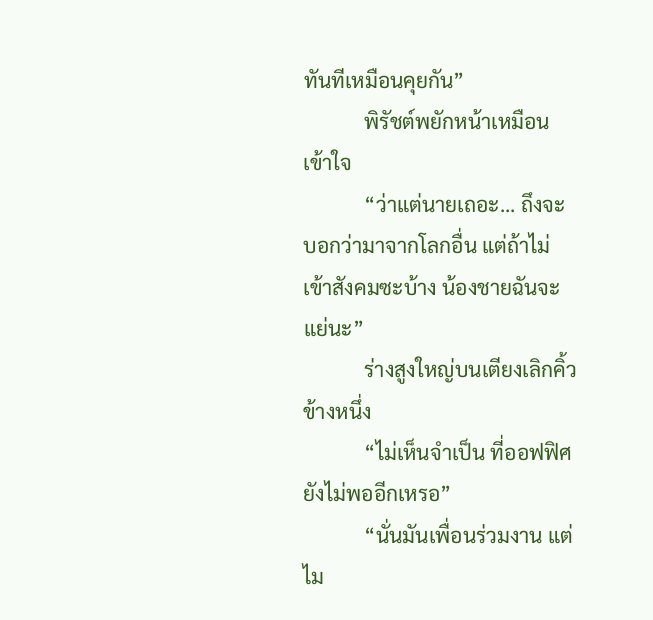ทันทีเหมือนคุยกัน”
            พิรัชต์พยักหน้าเหมือนเข้าใจ
            “ว่าแต่นายเถอะ... ถึงจะบอกว่ามาจากโลกอื่น แต่ถ้าไม่เข้าสังคมซะบ้าง น้องชายฉันจะแย่นะ”
            ร่างสูงใหญ่บนเตียงเลิกคิ้วข้างหนึ่ง
            “ไม่เห็นจำเป็น ที่ออฟฟิศยังไม่พออีกเหรอ”
            “นั่นมันเพื่อนร่วมงาน แต่ไม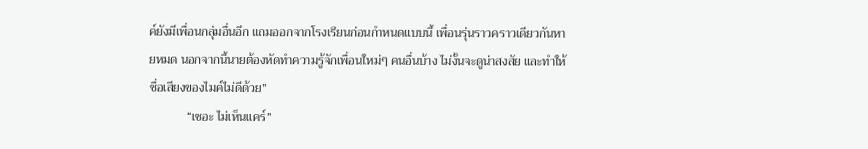ค์ยังมีเพื่อนกลุ่มอื่นอีก แถมออกจากโรงเรียนก่อนกำหนดแบบนี้ เพื่อนรุ่นราวคราวเดียวกันหายหมด นอกจากนี้นายต้องหัดทำความรู้จักเพื่อนใหม่ๆ คนอื่นบ้าง ไม่งั้นจะดูน่าสงสัย และทำให้ชื่อเสียงของไมค์ไม่ดีด้วย”
            “เชอะ ไม่เห็นแคร์”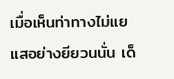เมื่อเห็นท่าทางไม่แยแสอย่างยียวนนั่น เด็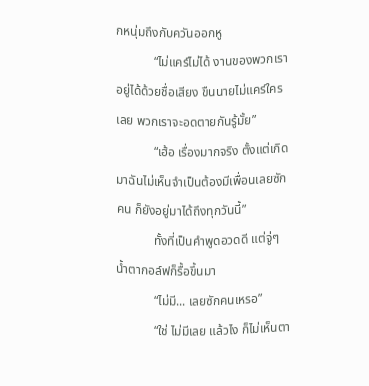กหนุ่มถึงกับควันออกหู
            “ไม่แคร์ไม่ได้ งานของพวกเราอยู่ได้ด้วยชื่อเสียง ขืนนายไม่แคร์ใครเลย พวกเราจะอดตายกันรู้มั้ย”
            “เฮ้อ เรื่องมากจริง ตั้งแต่เกิดมาฉันไม่เห็นจำเป็นต้องมีเพื่อนเลยซักคน ก็ยังอยู่มาได้ถึงทุกวันนี้”
            ทั้งที่เป็นคำพูดอวดดี แต่จู่ๆ น้ำตากอล์ฟก็รื้อขึ้นมา
            “ไม่มี... เลยซักคนเหรอ”
            “ใช่ ไม่มีเลย แล้วไง ก็ไม่เห็นตา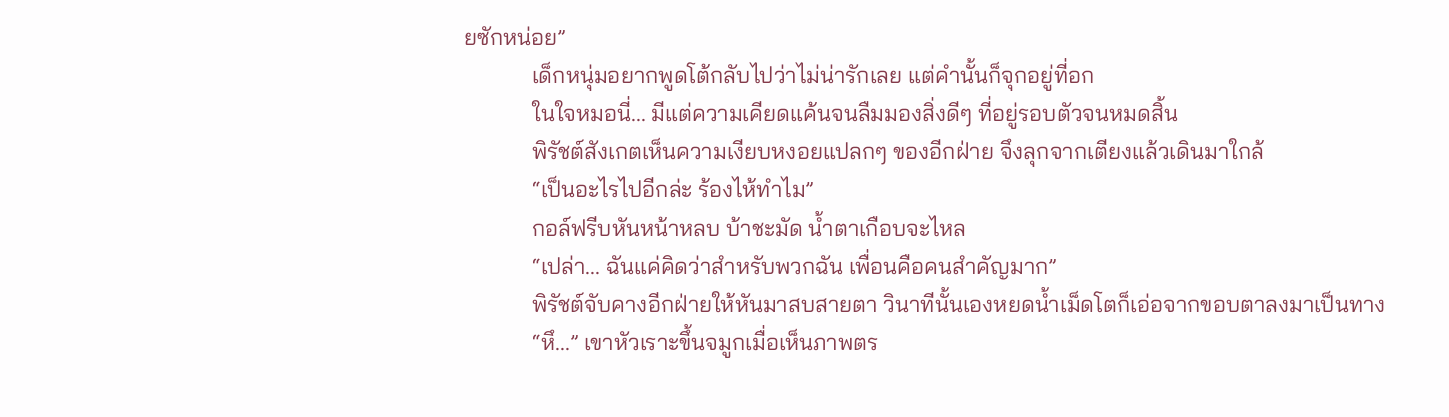ยซักหน่อย”
            เด็กหนุ่มอยากพูดโต้กลับไปว่าไม่น่ารักเลย แต่คำนั้นก็จุกอยู่ที่อก
            ในใจหมอนี่... มีแต่ความเคียดแค้นจนลืมมองสิ่งดีๆ ที่อยู่รอบตัวจนหมดสิ้น
            พิรัชต์สังเกตเห็นความเงียบหงอยแปลกๆ ของอีกฝ่าย จึงลุกจากเตียงแล้วเดินมาใกล้
            “เป็นอะไรไปอีกล่ะ ร้องไห้ทำไม”
            กอล์ฟรีบหันหน้าหลบ บ้าชะมัด น้ำตาเกือบจะไหล
            “เปล่า... ฉันแค่คิดว่าสำหรับพวกฉัน เพื่อนคือคนสำคัญมาก”
            พิรัชต์จับคางอีกฝ่ายให้หันมาสบสายตา วินาทีนั้นเองหยดน้ำเม็ดโตก็เอ่อจากขอบตาลงมาเป็นทาง
            “หึ...” เขาหัวเราะขึ้นจมูกเมื่อเห็นภาพตร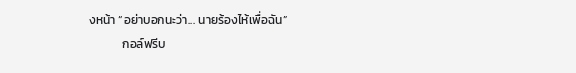งหน้า “อย่าบอกนะว่า... นายร้องไห้เพื่อฉัน”
            กอล์ฟรีบ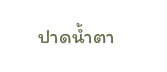ปาดน้ำตา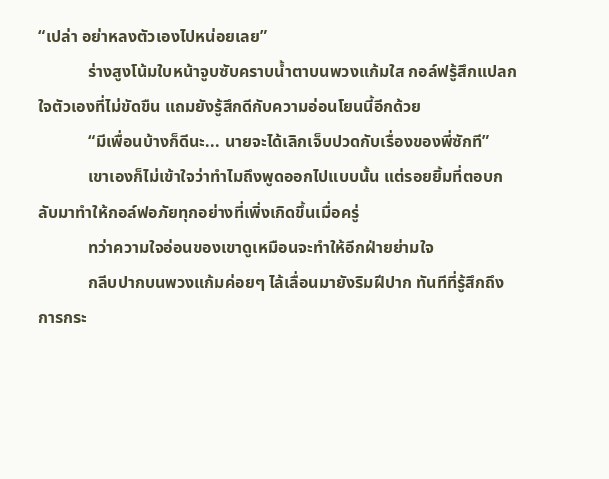“เปล่า อย่าหลงตัวเองไปหน่อยเลย”
            ร่างสูงโน้มใบหน้าจูบซับคราบน้ำตาบนพวงแก้มใส กอล์ฟรู้สึกแปลกใจตัวเองที่ไม่ขัดขืน แถมยังรู้สึกดีกับความอ่อนโยนนี้อีกด้วย
            “มีเพื่อนบ้างก็ดีนะ... นายจะได้เลิกเจ็บปวดกับเรื่องของพี่ซักที”
            เขาเองก็ไม่เข้าใจว่าทำไมถึงพูดออกไปแบบนั้น แต่รอยยิ้มที่ตอบกลับมาทำให้กอล์ฟอภัยทุกอย่างที่เพิ่งเกิดขึ้นเมื่อครู่
            ทว่าความใจอ่อนของเขาดูเหมือนจะทำให้อีกฝ่ายย่ามใจ
            กลีบปากบนพวงแก้มค่อยๆ ไล้เลื่อนมายังริมฝีปาก ทันทีที่รู้สึกถึงการกระ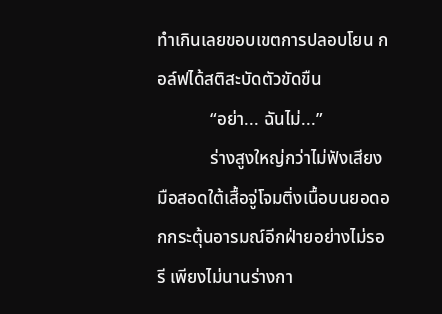ทำเกินเลยขอบเขตการปลอบโยน กอล์ฟได้สติสะบัดตัวขัดขืน
            “อย่า... ฉันไม่...”
            ร่างสูงใหญ่กว่าไม่ฟังเสียง มือสอดใต้เสื้อจู่โจมติ่งเนื้อบนยอดอกกระตุ้นอารมณ์อีกฝ่ายอย่างไม่รอรี เพียงไม่นานร่างกา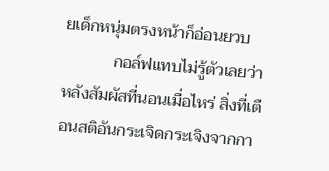ยเด็กหนุ่มตรงหน้าก็อ่อนยวบ
            กอล์ฟแทบไม่รู้ตัวเลยว่าหลังสัมผัสที่นอนเมื่อไหร่ สิ่งที่เตือนสติอันกระเจิดกระเจิงจากกา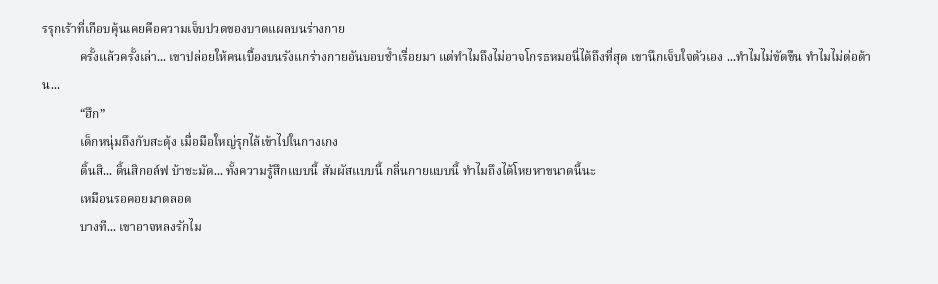รรุกเร้าที่เกือบคุ้นเคยคือความเจ็บปวดของบาดแผลบนร่างกาย
            ครั้งแล้วครั้งเล่า... เขาปล่อยให้คนเบื้องบนรังแกร่างกายอันบอบช้ำเรื่อยมา แต่ทำไมถึงไม่อาจโกรธหมอนี่ได้ถึงที่สุด เขานึกเจ็บใจตัวเอง ...ทำไมไม่ขัดขืน ทำไมไม่ต่อต้าน...
            “ฮึก”
            เด็กหนุ่มถึงกับสะดุ้ง เมื่อมือใหญ่รุกไล้เข้าไปในกางเกง
            ดิ้นสิ... ดิ้นสิกอล์ฟ บ้าชะมัด... ทั้งความรู้สึกแบบนี้ สัมผัสแบบนี้ กลิ่นกายแบบนี้ ทำไมถึงได้โหยหาขนาดนี้นะ
            เหมือนรอคอยมาตลอด
            บางที... เขาอาจหลงรักไม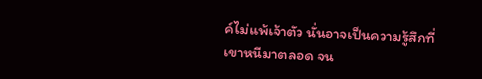ค์ไม่แพ้เจ้าตัว นั่นอาจเป็นความรู้สึกที่เขาหนีมาตลอด จน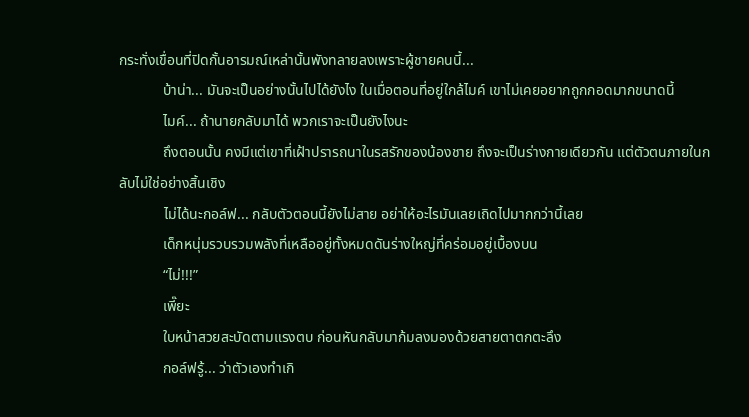กระทั่งเขื่อนที่ปิดกั้นอารมณ์เหล่านั้นพังทลายลงเพราะผู้ชายคนนี้...
            บ้าน่า... มันจะเป็นอย่างนั้นไปได้ยังไง ในเมื่อตอนที่อยู่ใกล้ไมค์ เขาไม่เคยอยากถูกกอดมากขนาดนี้
            ไมค์... ถ้านายกลับมาได้ พวกเราจะเป็นยังไงนะ
            ถึงตอนนั้น คงมีแต่เขาที่เฝ้าปรารถนาในรสรักของน้องชาย ถึงจะเป็นร่างกายเดียวกัน แต่ตัวตนภายในกลับไม่ใช่อย่างสิ้นเชิง
            ไม่ได้นะกอล์ฟ... กลับตัวตอนนี้ยังไม่สาย อย่าให้อะไรมันเลยเถิดไปมากกว่านี้เลย
            เด็กหนุ่มรวบรวมพลังที่เหลืออยู่ทั้งหมดดันร่างใหญ่ที่คร่อมอยู่เบื้องบน
            “ไม่!!!”
            เพี๊ยะ
            ใบหน้าสวยสะบัดตามแรงตบ ก่อนหันกลับมาก้มลงมองด้วยสายตาตกตะลึง
            กอล์ฟรู้... ว่าตัวเองทำเกิ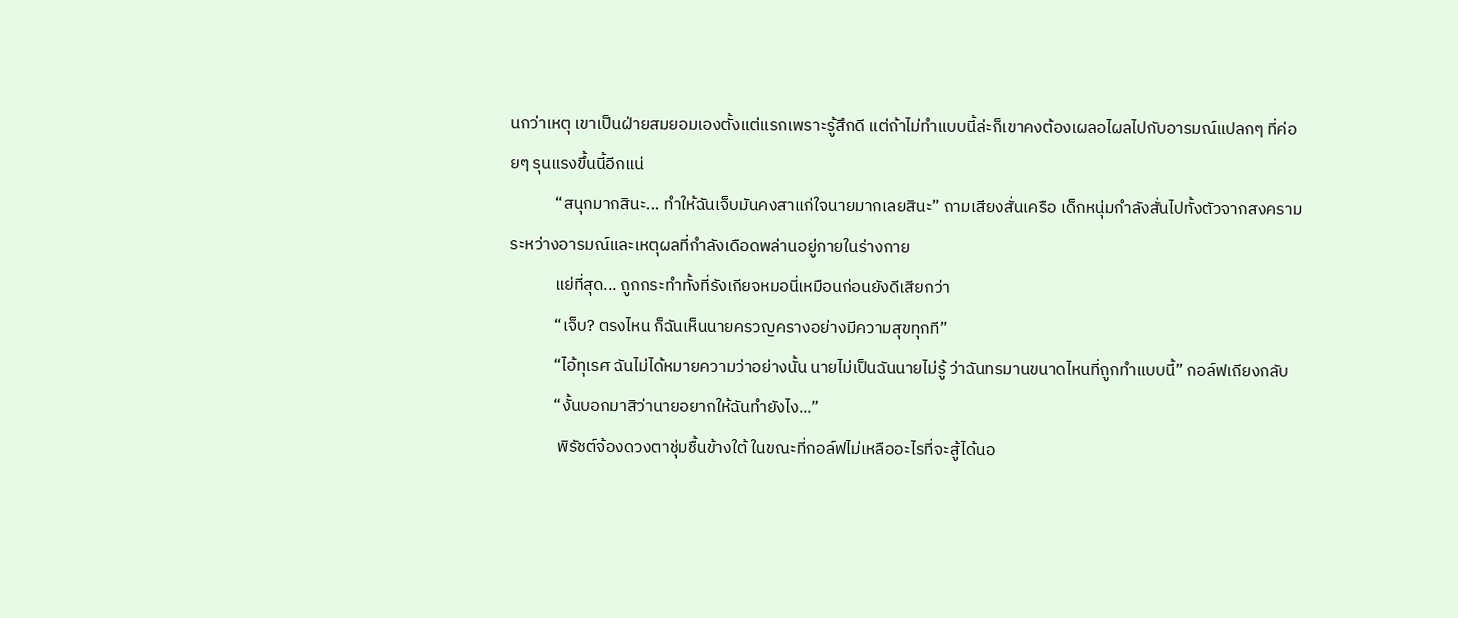นกว่าเหตุ เขาเป็นฝ่ายสมยอมเองตั้งแต่แรกเพราะรู้สึกดี แต่ถ้าไม่ทำแบบนี้ล่ะก็เขาคงต้องเผลอไผลไปกับอารมณ์แปลกๆ ที่ค่อยๆ รุนแรงขึ้นนี้อีกแน่
            “สนุกมากสินะ... ทำให้ฉันเจ็บมันคงสาแก่ใจนายมากเลยสินะ” ถามเสียงสั่นเครือ เด็กหนุ่มกำลังสั่นไปทั้งตัวจากสงครามระหว่างอารมณ์และเหตุผลที่กำลังเดือดพล่านอยู่ภายในร่างกาย
            แย่ที่สุด... ถูกกระทำทั้งที่รังเกียจหมอนี่เหมือนก่อนยังดีเสียกว่า
            “เจ็บ? ตรงไหน ก็ฉันเห็นนายครวญครางอย่างมีความสุขทุกที”
            “ไอ้ทุเรศ ฉันไม่ได้หมายความว่าอย่างนั้น นายไม่เป็นฉันนายไม่รู้ ว่าฉันทรมานขนาดไหนที่ถูกทำแบบนี้” กอล์ฟเถียงกลับ
            “งั้นบอกมาสิว่านายอยากให้ฉันทำยังไง...”
             พิรัชต์จ้องดวงตาชุ่มชื้นข้างใต้ ในขณะที่กอล์ฟไม่เหลืออะไรที่จะสู้ได้นอ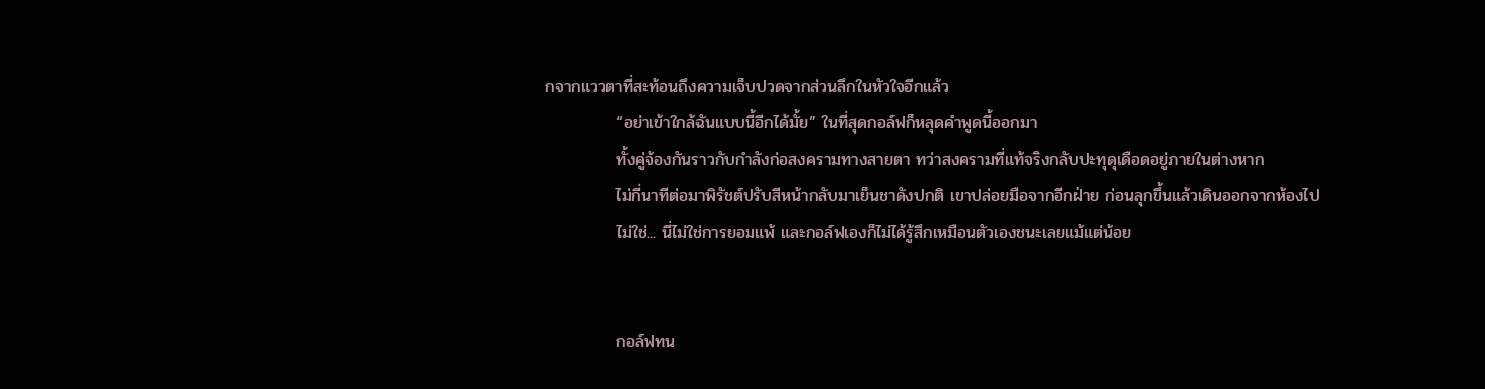กจากแววตาที่สะท้อนถึงความเจ็บปวดจากส่วนลึกในหัวใจอีกแล้ว
            “อย่าเข้าใกล้ฉันแบบนี้อีกได้มั้ย” ในที่สุดกอล์ฟก็หลุดคำพูดนี้ออกมา
            ทั้งคู่จ้องกันราวกับกำลังก่อสงครามทางสายตา ทว่าสงครามที่แท้จริงกลับปะทุดุเดือดอยู่ภายในต่างหาก
            ไม่กี่นาทีต่อมาพิรัชต์ปรับสีหน้ากลับมาเย็นชาดังปกติ เขาปล่อยมือจากอีกฝ่าย ก่อนลุกขึ้นแล้วเดินออกจากห้องไป
            ไม่ใช่... นี่ไม่ใช่การยอมแพ้ และกอล์ฟเองก็ไม่ได้รู้สึกเหมือนตัวเองชนะเลยแม้แต่น้อย


            กอล์ฟทน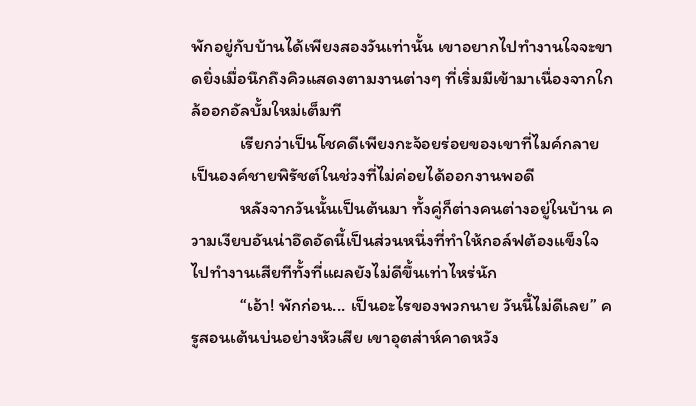พักอยู่กับบ้านได้เพียงสองวันเท่านั้น เขาอยากไปทำงานใจจะขาดยิ่งเมื่อนึกถึงคิวแสดงตามงานต่างๆ ที่เริ่มมีเข้ามาเนื่องจากใกล้ออกอัลบั้มใหม่เต็มที
            เรียกว่าเป็นโชคดีเพียงกะจ้อยร่อยของเขาที่ไมค์กลายเป็นองค์ชายพิรัชต์ในช่วงที่ไม่ค่อยได้ออกงานพอดี
            หลังจากวันนั้นเป็นต้นมา ทั้งคู่ก็ต่างคนต่างอยู่ในบ้าน ความเงียบอันน่าอึดอัดนี้เป็นส่วนหนึ่งที่ทำให้กอล์ฟต้องแข็งใจไปทำงานเสียทีทั้งที่แผลยังไม่ดีขึ้นเท่าไหร่นัก
            “เอ้า! พักก่อน... เป็นอะไรของพวกนาย วันนี้ไม่ดีเลย” ครูสอนเต้นบ่นอย่างหัวเสีย เขาอุตส่าห์คาดหวัง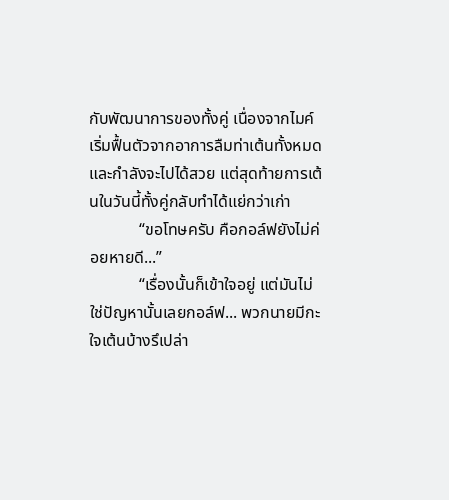กับพัฒนาการของทั้งคู่ เนื่องจากไมค์เริ่มฟื้นตัวจากอาการลืมท่าเต้นทั้งหมดและกำลังจะไปได้สวย แต่สุดท้ายการเต้นในวันนี้ทั้งคู่กลับทำได้แย่กว่าเก่า
            “ขอโทษครับ คือกอล์ฟยังไม่ค่อยหายดี...”
            “เรื่องนั้นก็เข้าใจอยู่ แต่มันไม่ใช่ปัญหานั้นเลยกอล์ฟ... พวกนายมีกะใจเต้นบ้างรึเปล่า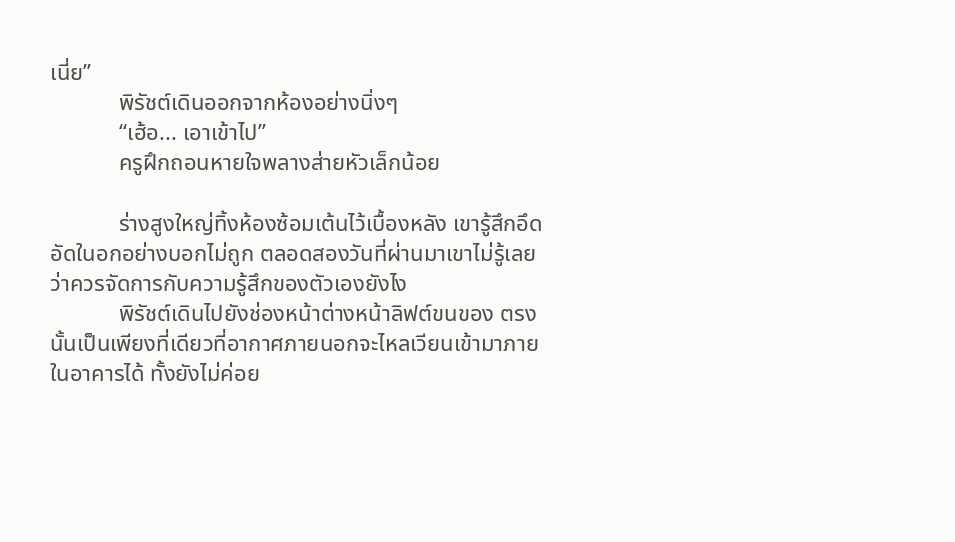เนี่ย”
            พิรัชต์เดินออกจากห้องอย่างนิ่งๆ
            “เฮ้อ... เอาเข้าไป”
            ครูฝึกถอนหายใจพลางส่ายหัวเล็กน้อย

            ร่างสูงใหญ่ทิ้งห้องซ้อมเต้นไว้เบื้องหลัง เขารู้สึกอึดอัดในอกอย่างบอกไม่ถูก ตลอดสองวันที่ผ่านมาเขาไม่รู้เลยว่าควรจัดการกับความรู้สึกของตัวเองยังไง
            พิรัชต์เดินไปยังช่องหน้าต่างหน้าลิฟต์ขนของ ตรงนั้นเป็นเพียงที่เดียวที่อากาศภายนอกจะไหลเวียนเข้ามาภายในอาคารได้ ทั้งยังไม่ค่อย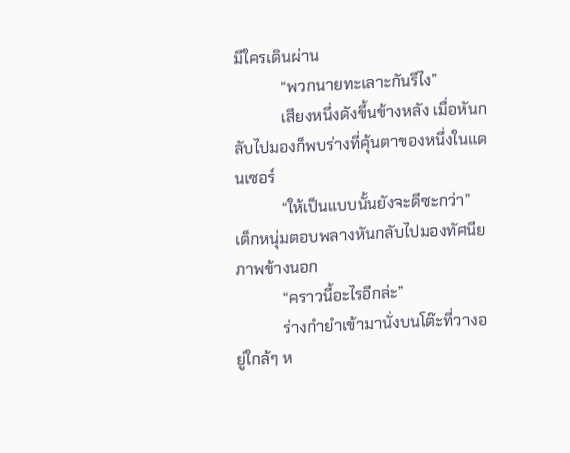มีใครเดินผ่าน
            “พวกนายทะเลาะกันรึไง”
            เสียงหนึ่งดังขึ้นข้างหลัง เมื่อหันกลับไปมองก็พบร่างที่คุ้นตาของหนึ่งในแดนเซอร์
            “ให้เป็นแบบนั้นยังจะดีซะกว่า” เด็กหนุ่มตอบพลางหันกลับไปมองทัศนียภาพข้างนอก
            “คราวนี้อะไรอีกล่ะ”
            ร่างกำยำเข้ามานั่งบนโต๊ะที่วางอยู่ใกล้ๆ ห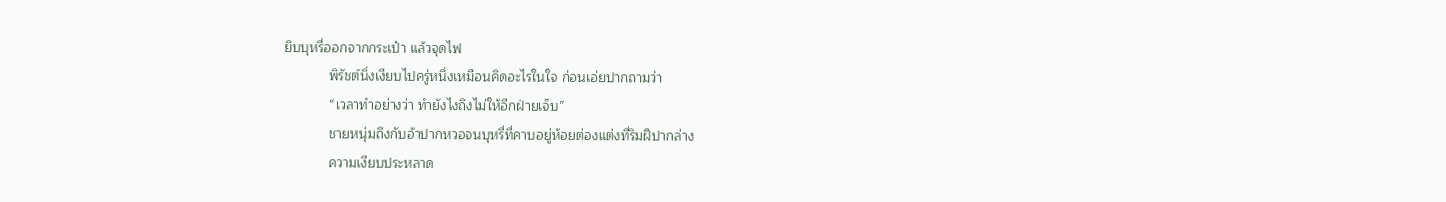ยิบบุหรี่ออกจากกระเป๋า แล้วจุดไฟ
            พิรัชต์นิ่งเงียบไปครู่หนึ่งเหมือนคิดอะไรในใจ ก่อนเอ่ยปากถามว่า
            “เวลาทำอย่างว่า ทำยังไงถึงไม่ให้อีกฝ่ายเจ็บ”
            ชายหนุ่มถึงกับอ้าปากหวอจนบุหรี่ที่คาบอยู่ห้อยต่องแต่งที่ริมฝีปากล่าง
            ความเงียบประหลาด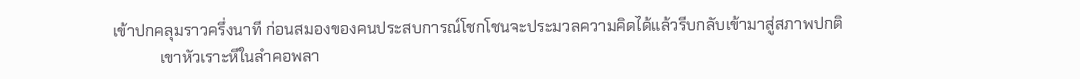เข้าปกคลุมราวครึ่งนาที ก่อนสมองของคนประสบการณ์โชกโชนจะประมวลความคิดได้แล้วรีบกลับเข้ามาสู่สภาพปกติ
            เขาหัวเราะหึในลำคอพลา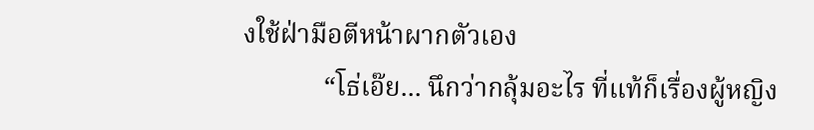งใช้ฝ่ามือตีหน้าผากตัวเอง
            “โธ่เอ๊ย... นึกว่ากลุ้มอะไร ที่แท้ก็เรื่องผู้หญิง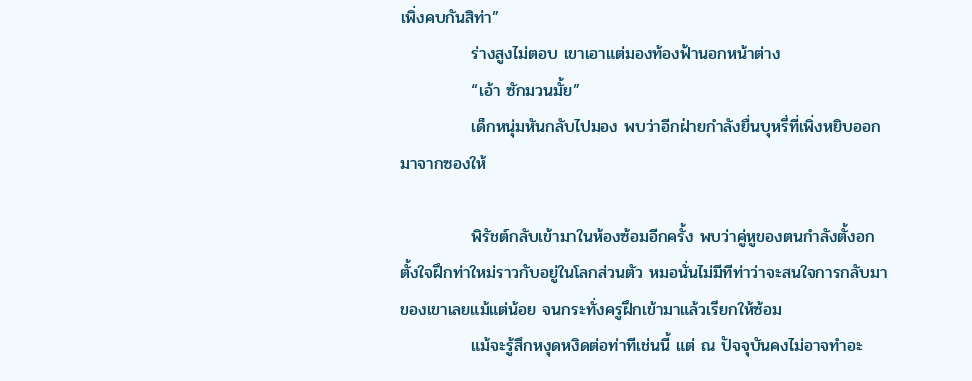เพิ่งคบกันสิท่า”
            ร่างสูงไม่ตอบ เขาเอาแต่มองท้องฟ้านอกหน้าต่าง
            “เอ้า ซักมวนมั้ย”
            เด็กหนุ่มหันกลับไปมอง พบว่าอีกฝ่ายกำลังยื่นบุหรี่ที่เพิ่งหยิบออกมาจากซองให้

            พิรัชต์กลับเข้ามาในห้องซ้อมอีกครั้ง พบว่าคู่หูของตนกำลังตั้งอกตั้งใจฝึกท่าใหม่ราวกับอยู่ในโลกส่วนตัว หมอนั่นไม่มีทีท่าว่าจะสนใจการกลับมาของเขาเลยแม้แต่น้อย จนกระทั่งครูฝึกเข้ามาแล้วเรียกให้ซ้อม
            แม้จะรู้สึกหงุดหงิดต่อท่าทีเช่นนี้ แต่ ณ ปัจจุบันคงไม่อาจทำอะ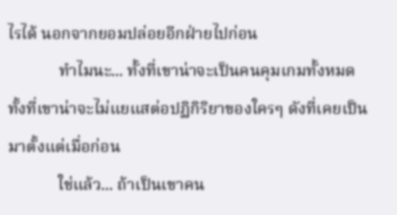ไรได้ นอกจากยอมปล่อยอีกฝ่ายไปก่อน
            ทำไมนะ... ทั้งที่เขาน่าจะเป็นคนคุมเกมทั้งหมด ทั้งที่เขาน่าจะไม่แยแสต่อปฏิกิริยาของใครๆ ดังที่เคยเป็นมาตั้งแต่เมื่อก่อน
            ใช่แล้ว... ถ้าเป็นเขาคน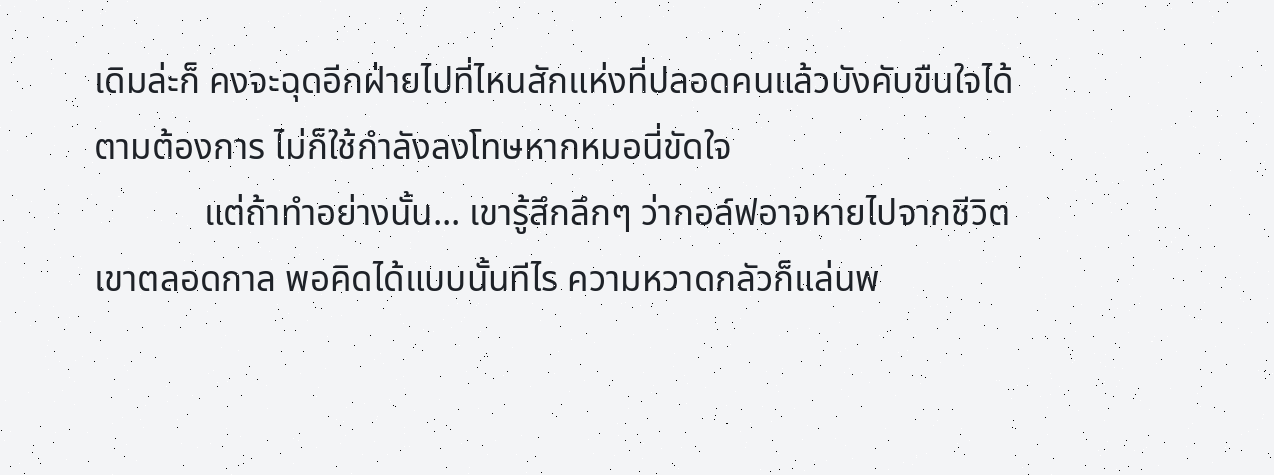เดิมล่ะก็ คงจะฉุดอีกฝ่ายไปที่ไหนสักแห่งที่ปลอดคนแล้วบังคับขืนใจได้ตามต้องการ ไม่ก็ใช้กำลังลงโทษหากหมอนี่ขัดใจ
            แต่ถ้าทำอย่างนั้น... เขารู้สึกลึกๆ ว่ากอล์ฟอาจหายไปจากชีวิตเขาตลอดกาล พอคิดได้แบบนั้นทีไร ความหวาดกลัวก็แล่นพ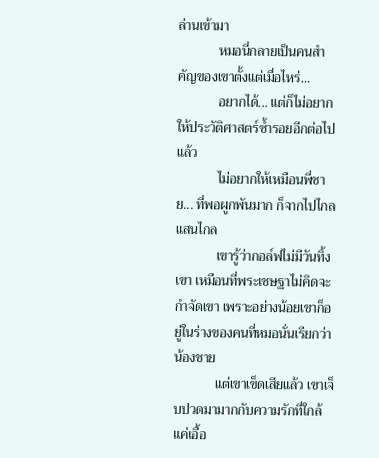ล่านเข้ามา
            หมอนี่กลายเป็นคนสำคัญของเขาตั้งแต่เมื่อไหร่...
            อยากได้... แต่ก็ไม่อยากให้ประวัติศาสตร์ซ้ำรอยอีกต่อไปแล้ว
            ไม่อยากให้เหมือนพี่ชาย... ที่พอผูกพันมาก ก็จากไปไกลแสนไกล
            เขารู้ว่ากอล์ฟไม่มีวันทิ้งเขา เหมือนที่พระเชษฐาไม่คิดจะกำจัดเขา เพราะอย่างน้อยเขาก็อยู่ในร่างของคนที่หมอนั่นเรียกว่าน้องชาย
            แต่เขาเข็ดเสียแล้ว เขาเจ็บปวดมามากกับความรักที่ใกล้แค่เอื้อ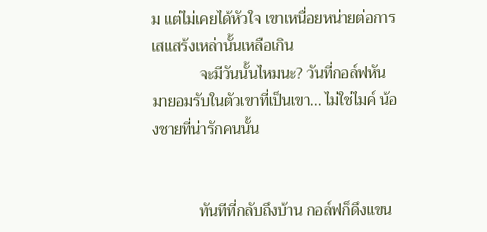ม แต่ไม่เคยได้หัวใจ เขาเหนื่อยหน่ายต่อการเสแสร้งเหล่านั้นเหลือเกิน
            จะมีวันนั้นไหมนะ? วันที่กอล์ฟหันมายอมรับในตัวเขาที่เป็นเขา... ไม่ใช่ไมค์ น้องชายที่น่ารักคนนั้น


            ทันทีที่กลับถึงบ้าน กอล์ฟก็ดึงแขน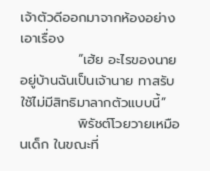เจ้าตัวดีออกมาจากห้องอย่างเอาเรื่อง
            “เฮ้ย อะไรของนาย อยู่บ้านฉันเป็นเจ้านาย ทาสรับใช้ไม่มีสิทธิมาลากตัวแบบนี้”
            พิรัชต์โวยวายเหมือนเด็ก ในขณะที่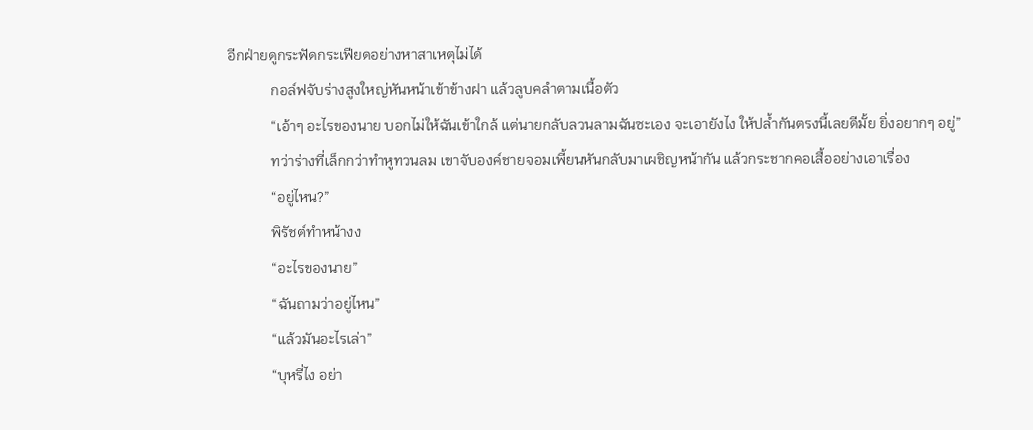อีกฝ่ายดูกระฟัดกระเฟียดอย่างหาสาเหตุไม่ได้
            กอล์ฟจับร่างสูงใหญ่หันหน้าเข้าข้างฝา แล้วลูบคลำตามเนื้อตัว
            “เอ้าๆ อะไรของนาย บอกไม่ให้ฉันเข้าใกล้ แต่นายกลับลวนลามฉันซะเอง จะเอายังไง ให้ปล้ำกันตรงนี้เลยดีมั้ย ยิ่งอยากๆ อยู่”
            ทว่าร่างที่เล็กกว่าทำหูทวนลม เขาจับองค์ชายจอมเพี้ยนหันกลับมาเผชิญหน้ากัน แล้วกระชากคอเสื้ออย่างเอาเรื่อง
            “อยู่ไหน?”
            พิรัชต์ทำหน้างง
            “อะไรของนาย”
            “ฉันถามว่าอยู่ไหน”
            “แล้วมันอะไรเล่า”
            “บุหรี่ไง อย่า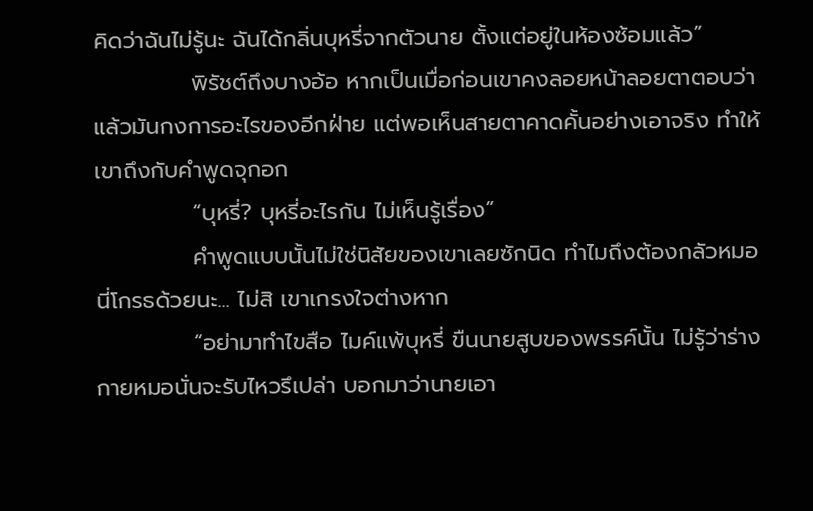คิดว่าฉันไม่รู้นะ ฉันได้กลิ่นบุหรี่จากตัวนาย ตั้งแต่อยู่ในห้องซ้อมแล้ว”
            พิรัชต์ถึงบางอ้อ หากเป็นเมื่อก่อนเขาคงลอยหน้าลอยตาตอบว่าแล้วมันกงการอะไรของอีกฝ่าย แต่พอเห็นสายตาคาดคั้นอย่างเอาจริง ทำให้เขาถึงกับคำพูดจุกอก
            “บุหรี่? บุหรี่อะไรกัน ไม่เห็นรู้เรื่อง”
            คำพูดแบบนั้นไม่ใช่นิสัยของเขาเลยซักนิด ทำไมถึงต้องกลัวหมอนี่โกรธด้วยนะ... ไม่สิ เขาเกรงใจต่างหาก
            “อย่ามาทำไขสือ ไมค์แพ้บุหรี่ ขืนนายสูบของพรรค์นั้น ไม่รู้ว่าร่างกายหมอนั่นจะรับไหวรึเปล่า บอกมาว่านายเอา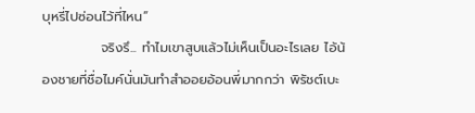บุหรี่ไปซ่อนไว้ที่ไหน”
            จริงรึ... ทำไมเขาสูบแล้วไม่เห็นเป็นอะไรเลย ไอ้น้องชายที่ชื่อไมค์นั่นมันทำสำออยอ้อนพี่มากกว่า พิรัชต์เบะ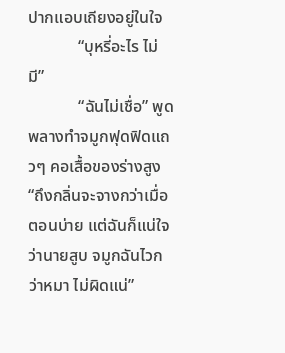ปากแอบเถียงอยู่ในใจ
            “บุหรี่อะไร ไม่มี”
            “ฉันไม่เชื่อ” พูดพลางทำจมูกฟุดฟิดแถวๆ คอเสื้อของร่างสูง “ถึงกลิ่นจะจางกว่าเมื่อตอนบ่าย แต่ฉันก็แน่ใจว่านายสูบ จมูกฉันไวกว่าหมา ไม่ผิดแน่”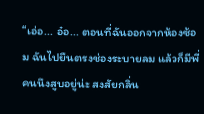“เอ่อ... อ๋อ... ตอนที่ฉันออกจากห้องซ้อม ฉันไปยืนตรงช่องระบายลม แล้วก็มีพี่คนนึงสูบอยู่น่ะ สงสัยกลิ่น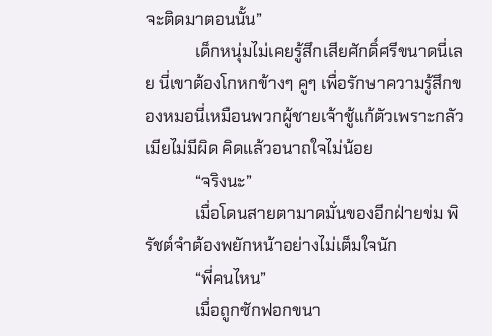จะติดมาตอนนั้น”
            เด็กหนุ่มไม่เคยรู้สึกเสียศักดิ์ศรีขนาดนี่เลย นี่เขาต้องโกหกข้างๆ คูๆ เพื่อรักษาความรู้สึกของหมอนี่เหมือนพวกผู้ชายเจ้าชู้แก้ตัวเพราะกลัวเมียไม่มีผิด คิดแล้วอนาถใจไม่น้อย
            “จริงนะ”
            เมื่อโดนสายตามาดมั่นของอีกฝ่ายข่ม พิรัชต์จำต้องพยักหน้าอย่างไม่เต็มใจนัก
            “พี่คนไหน”
            เมื่อถูกซักฟอกขนา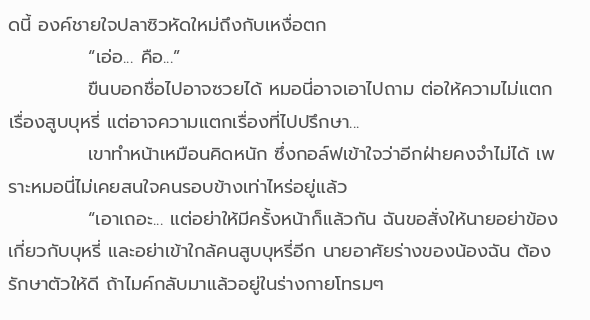ดนี้ องค์ชายใจปลาซิวหัดใหม่ถึงกับเหงื่อตก
            “เอ่อ... คือ...”
            ขืนบอกชื่อไปอาจซวยได้ หมอนี่อาจเอาไปถาม ต่อให้ความไม่แตกเรื่องสูบบุหรี่ แต่อาจความแตกเรื่องที่ไปปรึกษา...
            เขาทำหน้าเหมือนคิดหนัก ซึ่งกอล์ฟเข้าใจว่าอีกฝ่ายคงจำไม่ได้ เพราะหมอนี่ไม่เคยสนใจคนรอบข้างเท่าไหร่อยู่แล้ว
            “เอาเถอะ... แต่อย่าให้มีครั้งหน้าก็แล้วกัน ฉันขอสั่งให้นายอย่าข้องเกี่ยวกับบุหรี่ และอย่าเข้าใกล้คนสูบบุหรี่อีก นายอาศัยร่างของน้องฉัน ต้องรักษาตัวให้ดี ถ้าไมค์กลับมาแล้วอยู่ในร่างกายโทรมๆ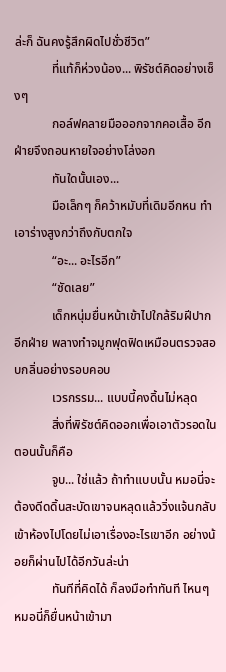ล่ะก็ ฉันคงรู้สึกผิดไปชั่วชีวิต”
            ที่แท้ก็ห่วงน้อง... พิรัชต์คิดอย่างเซ็งๆ
            กอล์ฟคลายมือออกจากคอเสื้อ อีกฝ่ายจึงถอนหายใจอย่างโล่งอก
            ทันใดนั้นเอง...
            มือเล็กๆ ก็คว้าหมับที่เดิมอีกหน ทำเอาร่างสูงกว่าถึงกับตกใจ
            “อะ... อะไรอีก”
            “ชัดเลย”
            เด็กหนุ่มยื่นหน้าเข้าไปใกล้ริมฝีปากอีกฝ่าย พลางทำจมูกฟุดฟิดเหมือนตรวจสอบกลิ่นอย่างรอบคอบ
            เวรกรรม... แบบนี้คงดิ้นไม่หลุด
            สิ่งที่พิรัชต์คิดออกเพื่อเอาตัวรอดในตอนนั้นก็คือ
            จูบ... ใช่แล้ว ถ้าทำแบบนั้น หมอนี่จะต้องดีดดิ้นสะบัดเขาจนหลุดแล้ววิ่งแจ้นกลับเข้าห้องไปโดยไม่เอาเรื่องอะไรเขาอีก อย่างน้อยก็ผ่านไปได้อีกวันล่ะน่า
            ทันทีที่คิดได้ ก็ลงมือทำทันที ไหนๆ หมอนี่ก็ยื่นหน้าเข้ามา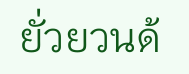ยั่วยวนด้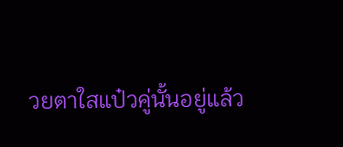วยตาใสแป๋วคู่นั้นอยู่แล้ว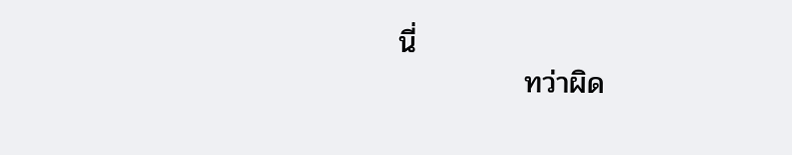นี่
            ทว่าผิด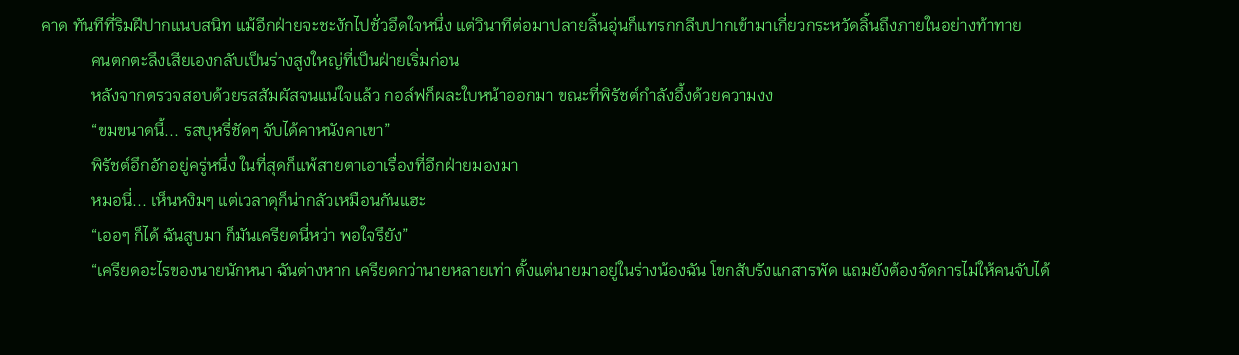คาด ทันทีที่ริมฝีปากแนบสนิท แม้อีกฝ่ายจะชะงักไปชั่วอึดใจหนึ่ง แต่วินาทีต่อมาปลายลิ้นอุ่นก็แทรกกลีบปากเข้ามาเกี่ยวกระหวัดลิ้นถึงภายในอย่างท้าทาย
            คนตกตะลึงเสียเองกลับเป็นร่างสูงใหญ่ที่เป็นฝ่ายเริ่มก่อน
            หลังจากตรวจสอบด้วยรสสัมผัสจนแน่ใจแล้ว กอล์ฟก็ผละใบหน้าออกมา ขณะที่พิรัชต์กำลังอึ้งด้วยความงง
            “ขมขนาดนี้... รสบุหรี่ชัดๆ จับได้คาหนังคาเขา”
            พิรัชต์อึกอักอยู่ครู่หนึ่ง ในที่สุดก็แพ้สายตาเอาเรื่องที่อีกฝ่ายมองมา
            หมอนี่... เห็นหงิมๆ แต่เวลาดุก็น่ากลัวเหมือนกันแฮะ
            “เออๆ ก็ได้ ฉันสูบมา ก็มันเครียดนี่หว่า พอใจรึยัง”
            “เครียดอะไรของนายนักหนา ฉันต่างหาก เครียดกว่านายหลายเท่า ตั้งแต่นายมาอยู่ในร่างน้องฉัน โขกสับรังแกสารพัด แถมยังต้องจัดการไม่ให้คนจับได้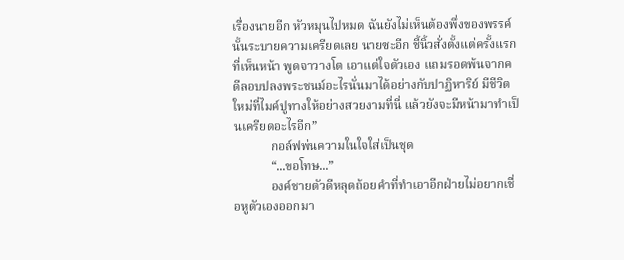เรื่องนายอีก หัวหมุนไปหมด ฉันยังไม่เห็นต้องพึ่งของพรรค์นั้นระบายความเครียดเลย นายซะอีก ชี้นิ้วสั่งตั้งแต่ครั้งแรกที่เห็นหน้า พูดจาวางโต เอาแต่ใจตัวเอง แถมรอดพ้นจากคดีลอบปลงพระชนม์อะไรนั่นมาได้อย่างกับปาฏิหาริย์ มีชีวิตใหม่ที่ไมค์ปูทางให้อย่างสวยงามที่นี่ แล้วยังจะมีหน้ามาทำเป็นเครียดอะไรอีก”
            กอล์ฟพ่นความในใจใส่เป็นชุด
            “...ขอโทษ...”
            องค์ชายตัวดีหลุดถ้อยคำที่ทำเอาอีกฝ่ายไม่อยากเชื่อหูตัวเองออกมา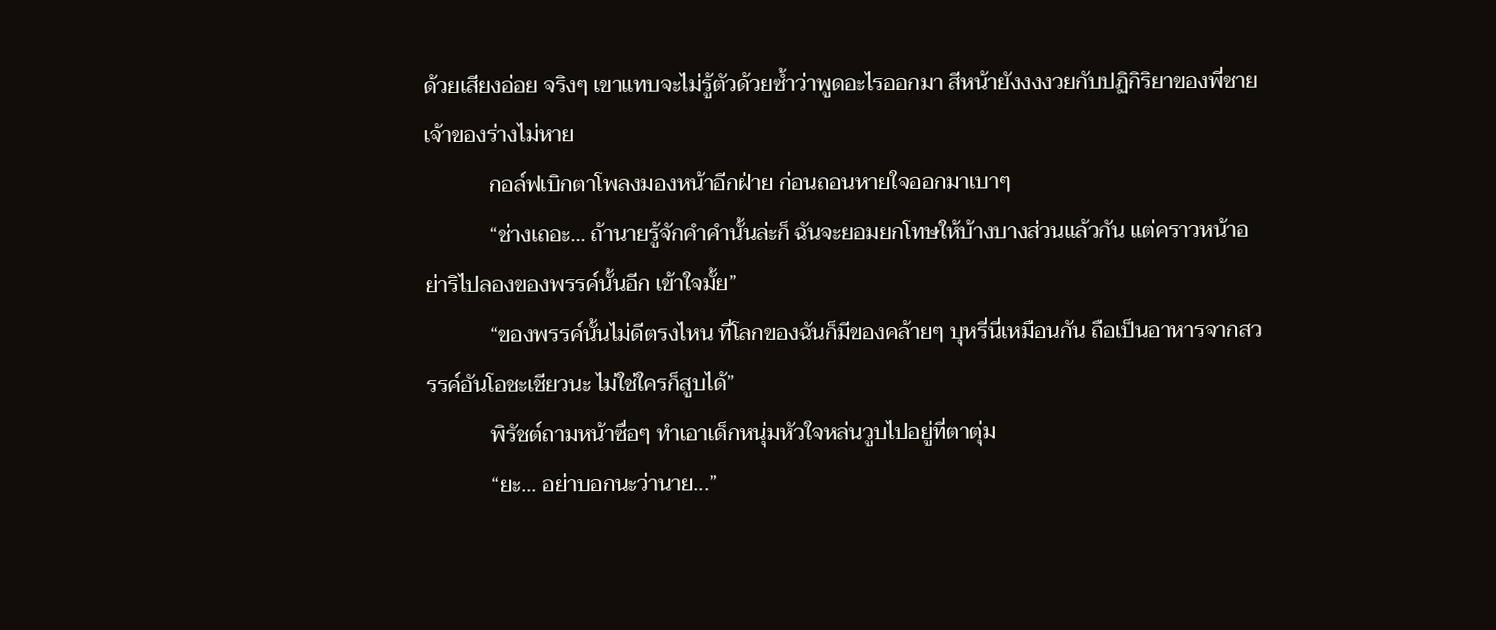ด้วยเสียงอ่อย จริงๆ เขาแทบจะไม่รู้ตัวด้วยซ้ำว่าพูดอะไรออกมา สีหน้ายังงงงวยกับปฏิกิริยาของพี่ชายเจ้าของร่างไม่หาย
            กอล์ฟเบิกตาโพลงมองหน้าอีกฝ่าย ก่อนถอนหายใจออกมาเบาๆ
            “ช่างเถอะ... ถ้านายรู้จักคำคำนั้นล่ะก็ ฉันจะยอมยกโทษให้บ้างบางส่วนแล้วกัน แต่คราวหน้าอย่าริไปลองของพรรค์นั้นอีก เข้าใจมั้ย”
            “ของพรรค์นั้นไม่ดีตรงไหน ที่โลกของฉันก็มีของคล้ายๆ บุหรี่นี่เหมือนกัน ถือเป็นอาหารจากสวรรค์อันโอชะเชียวนะ ไม่ใช่ใครก็สูบได้”
            พิรัชต์ถามหน้าซื่อๆ ทำเอาเด็กหนุ่มหัวใจหล่นวูบไปอยู่ที่ตาตุ่ม
            “ยะ... อย่าบอกนะว่านาย...”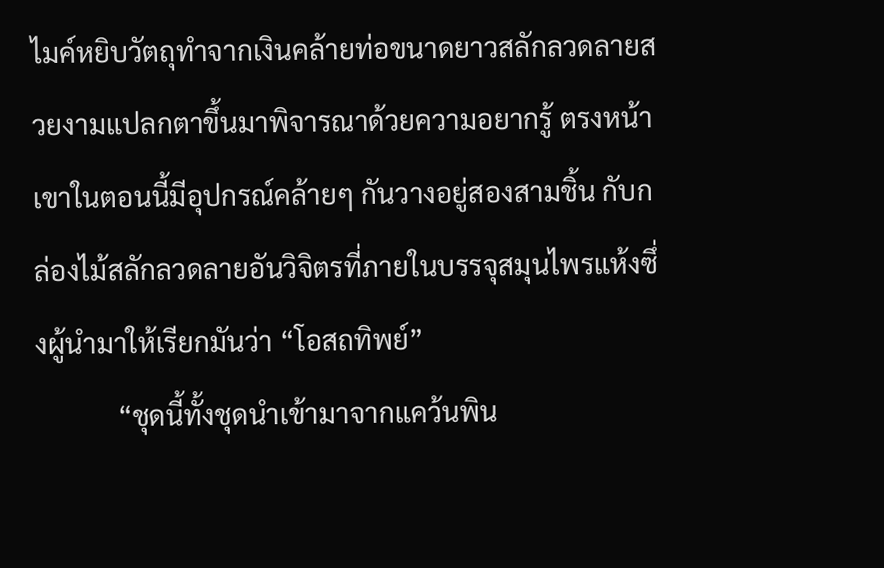ไมค์หยิบวัตถุทำจากเงินคล้ายท่อขนาดยาวสลักลวดลายสวยงามแปลกตาขึ้นมาพิจารณาด้วยความอยากรู้ ตรงหน้าเขาในตอนนี้มีอุปกรณ์คล้ายๆ กันวางอยู่สองสามชิ้น กับกล่องไม้สลักลวดลายอันวิจิตรที่ภายในบรรจุสมุนไพรแห้งซึ่งผู้นำมาให้เรียกมันว่า “โอสถทิพย์”
            “ชุดนี้ทั้งชุดนำเข้ามาจากแคว้นพิน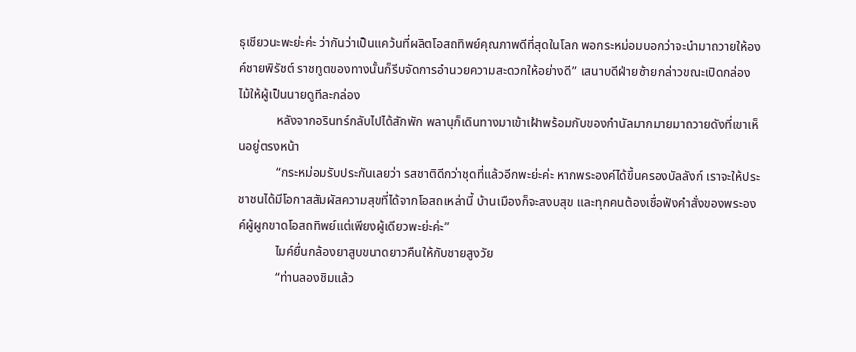ธุเชียวนะพะย่ะค่ะ ว่ากันว่าเป็นแคว้นที่ผลิตโอสถทิพย์คุณภาพดีที่สุดในโลก พอกระหม่อมบอกว่าจะนำมาถวายให้องค์ชายพิรัชต์ ราชทูตของทางนั้นก็รีบจัดการอำนวยความสะดวกให้อย่างดี” เสนาบดีฝ่ายซ้ายกล่าวขณะเปิดกล่องไม้ให้ผู้เป็นนายดูทีละกล่อง
            หลังจากอรินทร์กลับไปได้สักพัก พลานุก็เดินทางมาเข้าเฝ้าพร้อมกับของกำนัลมากมายมาถวายดังที่เขาเห็นอยู่ตรงหน้า
            “กระหม่อมรับประกันเลยว่า รสชาติดีกว่าชุดที่แล้วอีกพะย่ะค่ะ หากพระองค์ได้ขึ้นครองบัลลังก์ เราจะให้ประชาชนได้มีโอกาสสัมผัสความสุขที่ได้จากโอสถเหล่านี้ บ้านเมืองก็จะสงบสุข และทุกคนต้องเชื่อฟังคำสั่งของพระองค์ผู้ผูกขาดโอสถทิพย์แต่เพียงผู้เดียวพะย่ะค่ะ”
            ไมค์ยื่นกล้องยาสูบขนาดยาวคืนให้กับชายสูงวัย
            “ท่านลองชิมแล้ว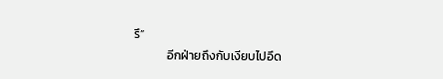รึ”
            อีกฝ่ายถึงกับเงียบไปอึด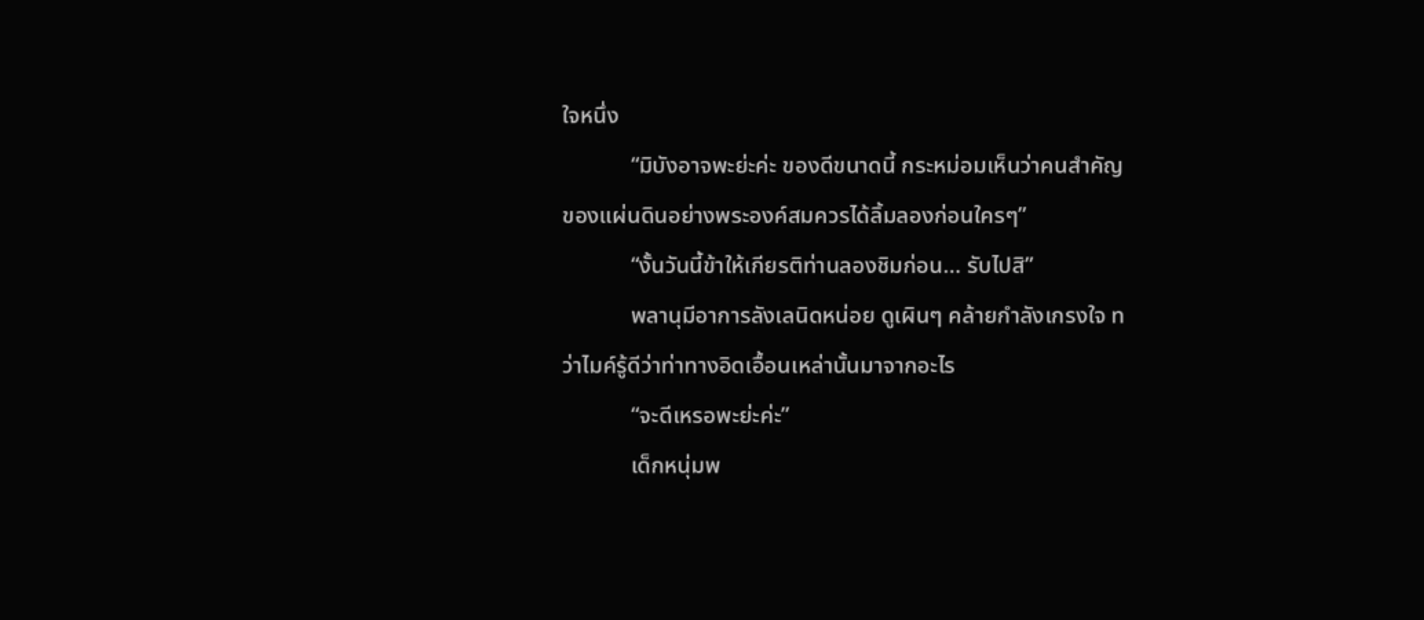ใจหนึ่ง
            “มิบังอาจพะย่ะค่ะ ของดีขนาดนี้ กระหม่อมเห็นว่าคนสำคัญของแผ่นดินอย่างพระองค์สมควรได้ลิ้มลองก่อนใครๆ”
            “งั้นวันนี้ข้าให้เกียรติท่านลองชิมก่อน... รับไปสิ”
            พลานุมีอาการลังเลนิดหน่อย ดูเผินๆ คล้ายกำลังเกรงใจ ทว่าไมค์รู้ดีว่าท่าทางอิดเอื้อนเหล่านั้นมาจากอะไร
            “จะดีเหรอพะย่ะค่ะ”
            เด็กหนุ่มพ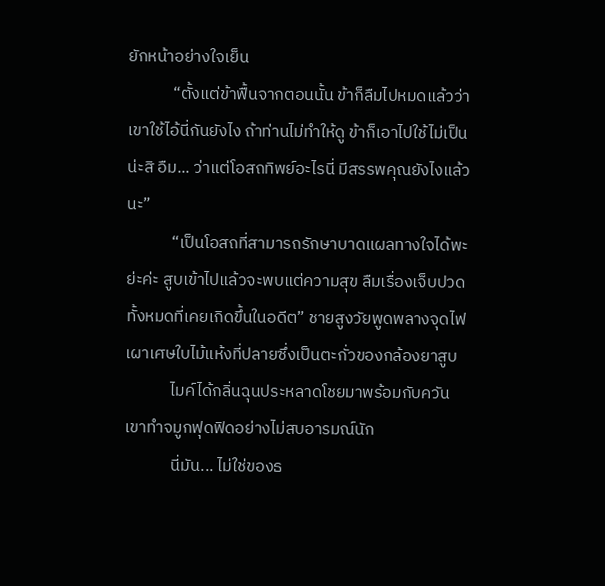ยักหน้าอย่างใจเย็น
            “ตั้งแต่ข้าฟื้นจากตอนนั้น ข้าก็ลืมไปหมดแล้วว่าเขาใช้ไอ้นี่กันยังไง ถ้าท่านไม่ทำให้ดู ข้าก็เอาไปใช้ไม่เป็นน่ะสิ อืม... ว่าแต่โอสถทิพย์อะไรนี่ มีสรรพคุณยังไงแล้วนะ”
            “เป็นโอสถที่สามารถรักษาบาดแผลทางใจได้พะย่ะค่ะ สูบเข้าไปแล้วจะพบแต่ความสุข ลืมเรื่องเจ็บปวดทั้งหมดที่เคยเกิดขึ้นในอดีต” ชายสูงวัยพูดพลางจุดไฟเผาเศษใบไม้แห้งที่ปลายซึ่งเป็นตะกั่วของกล้องยาสูบ
            ไมค์ได้กลิ่นฉุนประหลาดโชยมาพร้อมกับควัน เขาทำจมูกฟุดฟิดอย่างไม่สบอารมณ์นัก
            นี่มัน... ไม่ใช่ของธ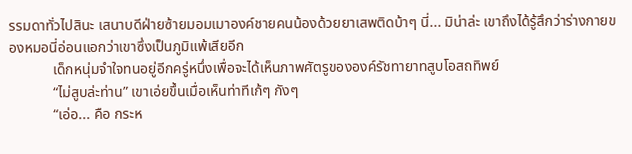รรมดาทั่วไปสินะ เสนาบดีฝ่ายซ้ายมอมเมาองค์ชายคนน้องด้วยยาเสพติดบ้าๆ นี่... มิน่าล่ะ เขาถึงได้รู้สึกว่าร่างกายของหมอนี่อ่อนแอกว่าเขาซึ่งเป็นภูมิแพ้เสียอีก
            เด็กหนุ่มจำใจทนอยู่อีกครู่หนึ่งเพื่อจะได้เห็นภาพศัตรูขององค์รัชทายาทสูบโอสถทิพย์
            “ไม่สูบล่ะท่าน” เขาเอ่ยขึ้นเมื่อเห็นท่าทีเก้ๆ กังๆ
            “เอ่อ... คือ กระห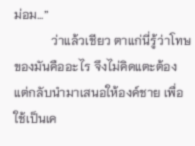ม่อม...”
            ว่าแล้วเชียว ตาแก่นี่รู้ว่าโทษของมันคืออะไร จึงไม่คิดแตะต้อง แต่กลับนำมาเสนอให้องค์ชาย เพื่อใช้เป็นเค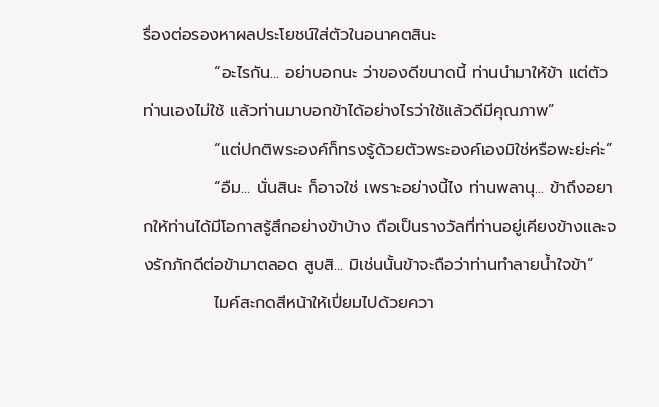รื่องต่อรองหาผลประโยชน์ใส่ตัวในอนาคตสินะ
            “อะไรกัน... อย่าบอกนะ ว่าของดีขนาดนี้ ท่านนำมาให้ข้า แต่ตัวท่านเองไม่ใช้ แล้วท่านมาบอกข้าได้อย่างไรว่าใช้แล้วดีมีคุณภาพ”
            “แต่ปกติพระองค์ก็ทรงรู้ด้วยตัวพระองค์เองมิใช่หรือพะย่ะค่ะ”
            “อืม... นั่นสินะ ก็อาจใช่ เพราะอย่างนี้ไง ท่านพลานุ... ข้าถึงอยากให้ท่านได้มีโอกาสรู้สึกอย่างข้าบ้าง ถือเป็นรางวัลที่ท่านอยู่เคียงข้างและจงรักภักดีต่อข้ามาตลอด สูบสิ... มิเช่นนั้นข้าจะถือว่าท่านทำลายน้ำใจข้า”
            ไมค์สะกดสีหน้าให้เปี่ยมไปด้วยควา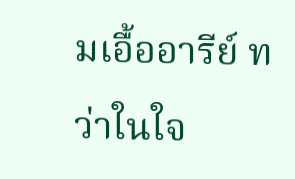มเอื้ออารีย์ ทว่าในใจ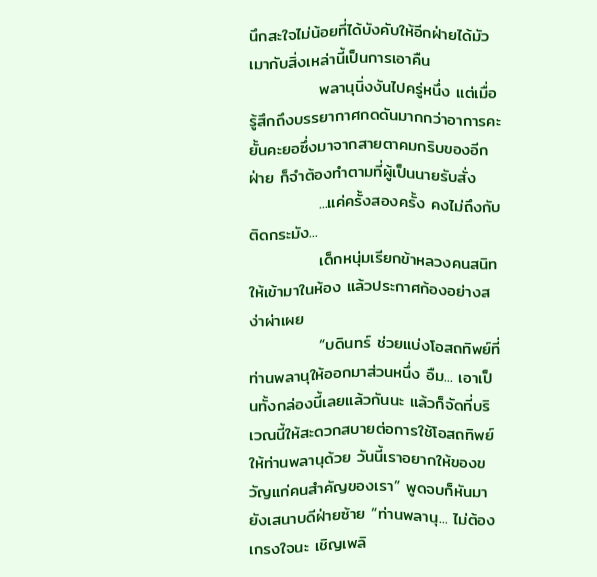นึกสะใจไม่น้อยที่ได้บังคับให้อีกฝ่ายได้มัวเมากับสิ่งเหล่านี้เป็นการเอาคืน
            พลานุนิ่งงันไปครู่หนึ่ง แต่เมื่อรู้สึกถึงบรรยากาศกดดันมากกว่าอาการคะยั้นคะยอซึ่งมาจากสายตาคมกริบของอีกฝ่าย ก็จำต้องทำตามที่ผู้เป็นนายรับสั่ง
            ...แค่ครั้งสองครั้ง คงไม่ถึงกับติดกระมัง...
            เด็กหนุ่มเรียกข้าหลวงคนสนิทให้เข้ามาในห้อง แล้วประกาศก้องอย่างสง่าผ่าเผย
            “บดินทร์ ช่วยแบ่งโอสถทิพย์ที่ท่านพลานุให้ออกมาส่วนหนึ่ง อืม... เอาเป็นทั้งกล่องนี้เลยแล้วกันนะ แล้วก็จัดที่บริเวณนี้ให้สะดวกสบายต่อการใช้โอสถทิพย์ให้ท่านพลานุด้วย วันนี้เราอยากให้ของขวัญแก่คนสำคัญของเรา” พูดจบก็หันมายังเสนาบดีฝ่ายซ้าย “ท่านพลานุ... ไม่ต้องเกรงใจนะ เชิญเพลิ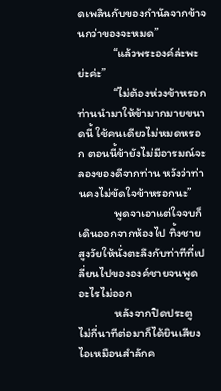ดเพลินกับของกำนัลจากข้าจนกว่าของจะหมด”
            “แล้วพระองค์ล่ะพะย่ะค่ะ”
            “ไม่ต้องห่วงข้าหรอก ท่านนำมาให้ข้ามากมายขนาดนี้ ใช้คนเดียวไม่หมดหรอก ตอนนี้ข้ายังไม่มีอารมณ์จะลองของดีจากท่าน หวังว่าท่านคงไม่ขัดใจข้าหรอกนะ”
            พูดจาเอาแต่ใจจบก็เดินออกจากห้องไป ทิ้งชายสูงวัยให้นั่งตะลึงกับท่าทีที่เปลี่ยนไปขององค์ชายจนพูดอะไรไม่ออก
            หลังจากปิดประตู ไม่กี่นาทีต่อมาก็ได้ยินเสียงไอเหมือนสำลักค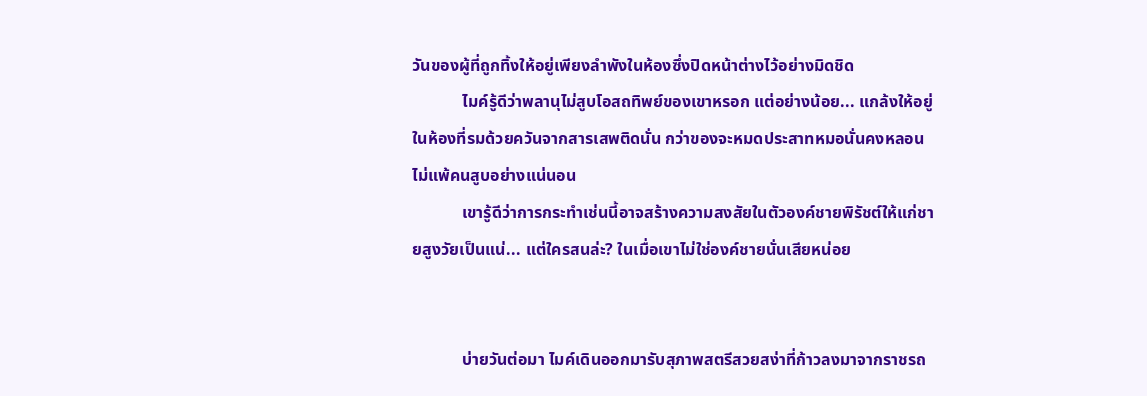วันของผู้ที่ถูกทิ้งให้อยู่เพียงลำพังในห้องซึ่งปิดหน้าต่างไว้อย่างมิดชิด
            ไมค์รู้ดีว่าพลานุไม่สูบโอสถทิพย์ของเขาหรอก แต่อย่างน้อย... แกล้งให้อยู่ในห้องที่รมด้วยควันจากสารเสพติดนั่น กว่าของจะหมดประสาทหมอนั่นคงหลอนไม่แพ้คนสูบอย่างแน่นอน
            เขารู้ดีว่าการกระทำเช่นนี้อาจสร้างความสงสัยในตัวองค์ชายพิรัชต์ให้แก่ชายสูงวัยเป็นแน่... แต่ใครสนล่ะ? ในเมื่อเขาไม่ใช่องค์ชายนั่นเสียหน่อย


            บ่ายวันต่อมา ไมค์เดินออกมารับสุภาพสตรีสวยสง่าที่ก้าวลงมาจากราชรถ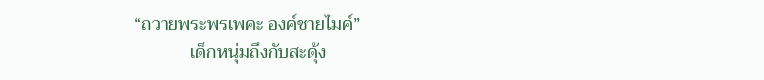“ถวายพระพรเพคะ องค์ชายไมค์”
            เด็กหนุ่มถึงกับสะดุ้ง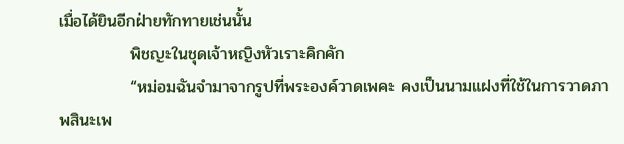เมื่อได้ยินอีกฝ่ายทักทายเช่นนั้น
            พิชญะในชุดเจ้าหญิงหัวเราะคิกคัก
            “หม่อมฉันจำมาจากรูปที่พระองค์วาดเพคะ คงเป็นนามแฝงที่ใช้ในการวาดภาพสินะเพ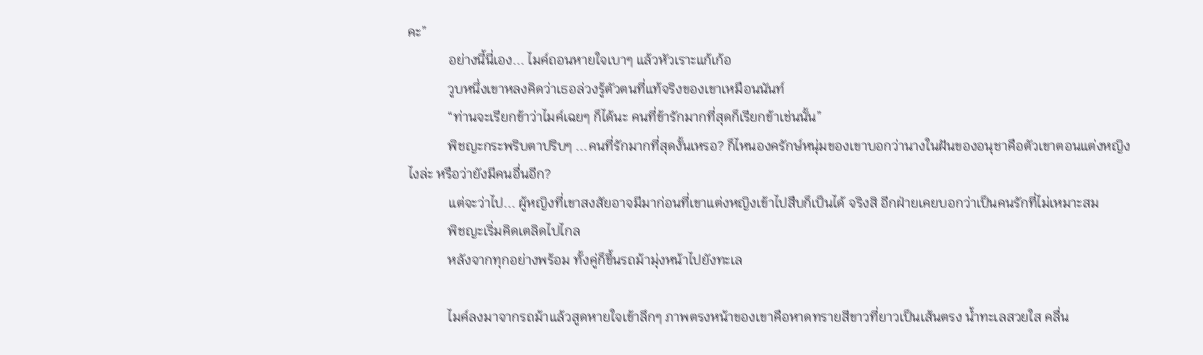คะ”
            อย่างนี้นี่เอง... ไมค์ถอนหายใจเบาๆ แล้วหัวเราะแก้เก้อ
            วูบหนึ่งเขาหลงคิดว่าเธอล่วงรู้ตัวตนที่แท้จริงของเขาเหมือนนันท์
            “ท่านจะเรียกข้าว่าไมค์เฉยๆ ก็ได้นะ คนที่ข้ารักมากที่สุดก็เรียกข้าเช่นนั้น”
            พิชญะกระพริบตาปริบๆ ...คนที่รักมากที่สุดงั้นเหรอ? ก็ไหนองครักษ์หนุ่มของเขาบอกว่านางในฝันของอนุชาคือตัวเขาตอนแต่งหญิงไงล่ะ หรือว่ายังมีคนอื่นอีก?
            แต่จะว่าไป... ผู้หญิงที่เขาสงสัยอาจมีมาก่อนที่เขาแต่งหญิงเข้าไปสืบก็เป็นได้ จริงสิ อีกฝ่ายเคยบอกว่าเป็นคนรักที่ไม่เหมาะสม
            พิชญะเริ่มคิดเตลิดไปไกล
            หลังจากทุกอย่างพร้อม ทั้งคู่ก็ขึ้นรถม้ามุ่งหน้าไปยังทะเล

            ไมค์ลงมาจากรถม้าแล้วสูดหายใจเข้าลึกๆ ภาพตรงหน้าของเขาคือหาดทรายสีขาวที่ยาวเป็นเส้นตรง น้ำทะเลสวยใส คลื่น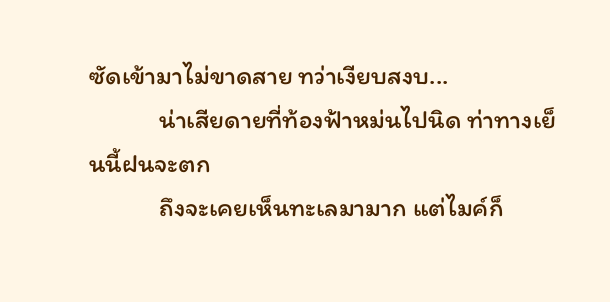ซัดเข้ามาไม่ขาดสาย ทว่าเงียบสงบ...
            น่าเสียดายที่ท้องฟ้าหม่นไปนิด ท่าทางเย็นนี้ฝนจะตก
            ถึงจะเคยเห็นทะเลมามาก แต่ไมค์ก็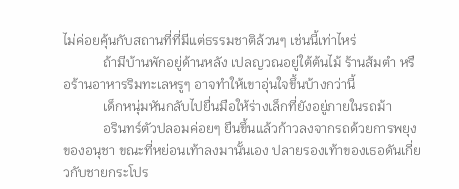ไม่ค่อยคุ้นกับสถานที่ที่มีแต่ธรรมชาติล้วนๆ เช่นนี้เท่าไหร่
            ถ้ามีบ้านพักอยู่ด้านหลัง เปลญวณอยู่ใต้ต้นไม้ ร้านส้มตำ หรือร้านอาหารริมทะเลหรูๆ อาจทำให้เขาอุ่นใจขึ้นบ้างกว่านี้
            เด็กหนุ่มหันกลับไปยื่นมือให้ร่างเล็กที่ยังอยู่ภายในรถม้า
            อรินทร์ตัวปลอมค่อยๆ ยืนขึ้นแล้วก้าวลงจากรถด้วยการพยุงของอนุชา ขณะที่หย่อนเท้าลงมานั้นเอง ปลายรองเท้าของเธอดันเกี่ยวกับชายกระโปร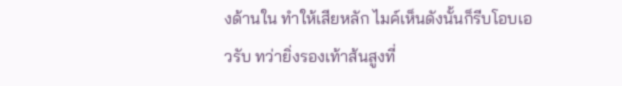งด้านใน ทำให้เสียหลัก ไมค์เห็นดังนั้นก็รีบโอบเอวรับ ทว่ายิ่งรองเท้าส้นสูงที่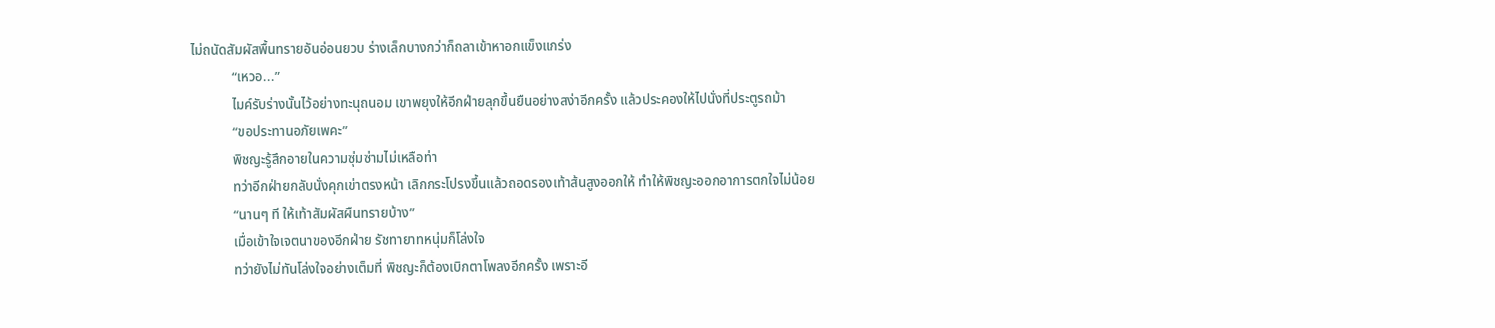ไม่ถนัดสัมผัสพื้นทรายอันอ่อนยวบ ร่างเล็กบางกว่าก็ถลาเข้าหาอกแข็งแกร่ง
            “เหวอ...”
            ไมค์รับร่างนั้นไว้อย่างทะนุถนอม เขาพยุงให้อีกฝ่ายลุกขึ้นยืนอย่างสง่าอีกครั้ง แล้วประคองให้ไปนั่งที่ประตูรถม้า
            “ขอประทานอภัยเพคะ”
            พิชญะรู้สึกอายในความซุ่มซ่ามไม่เหลือท่า
            ทว่าอีกฝ่ายกลับนั่งคุกเข่าตรงหน้า เลิกกระโปรงขึ้นแล้วถอดรองเท้าส้นสูงออกให้ ทำให้พิชญะออกอาการตกใจไม่น้อย
            “นานๆ ที ให้เท้าสัมผัสผืนทรายบ้าง”
            เมื่อเข้าใจเจตนาของอีกฝ่าย รัชทายาทหนุ่มก็โล่งใจ
            ทว่ายังไม่ทันโล่งใจอย่างเต็มที่ พิชญะก็ต้องเบิกตาโพลงอีกครั้ง เพราะอี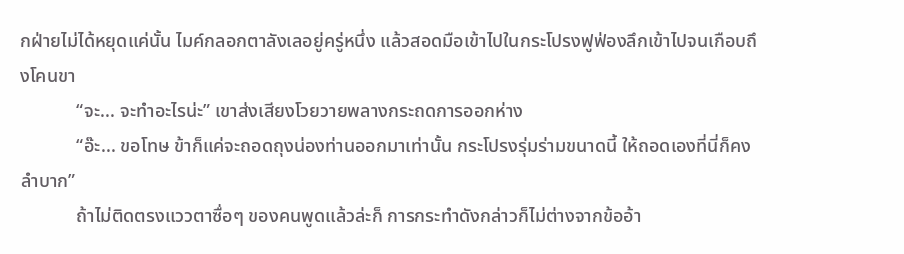กฝ่ายไม่ได้หยุดแค่นั้น ไมค์กลอกตาลังเลอยู่ครู่หนึ่ง แล้วสอดมือเข้าไปในกระโปรงฟูฟ่องลึกเข้าไปจนเกือบถึงโคนขา
            “จะ... จะทำอะไรน่ะ” เขาส่งเสียงโวยวายพลางกระถดการออกห่าง
            “อ๊ะ... ขอโทษ ข้าก็แค่จะถอดถุงน่องท่านออกมาเท่านั้น กระโปรงรุ่มร่ามขนาดนี้ ให้ถอดเองที่นี่ก็คงลำบาก”
            ถ้าไม่ติดตรงแววตาซื่อๆ ของคนพูดแล้วล่ะก็ การกระทำดังกล่าวก็ไม่ต่างจากข้ออ้า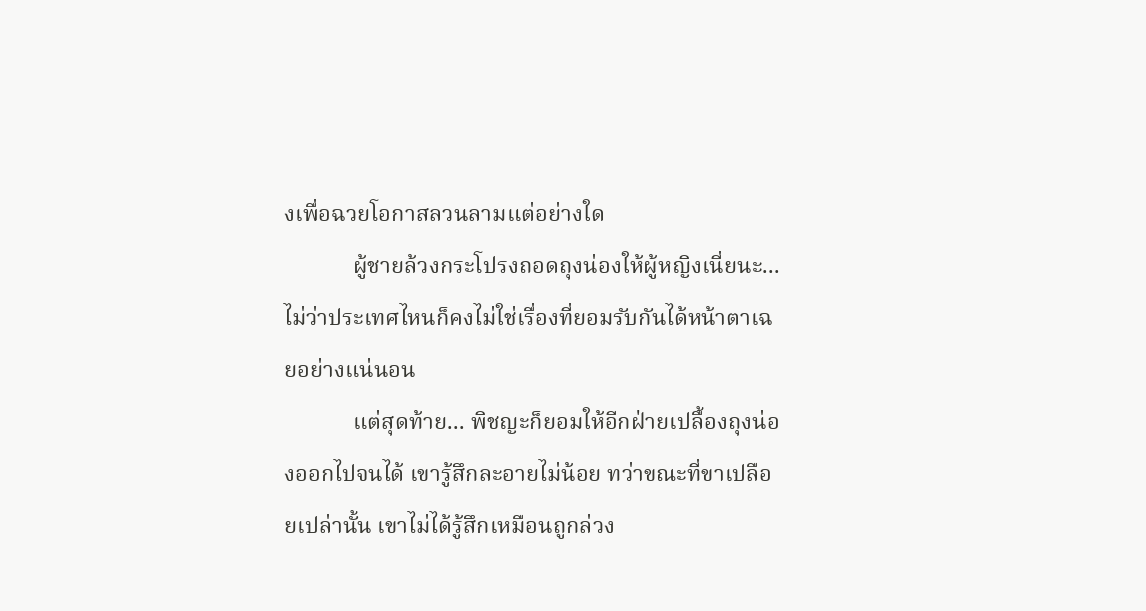งเพื่อฉวยโอกาสลวนลามแต่อย่างใด
            ผู้ชายล้วงกระโปรงถอดถุงน่องให้ผู้หญิงเนี่ยนะ... ไม่ว่าประเทศไหนก็คงไม่ใช่เรื่องที่ยอมรับกันได้หน้าตาเฉยอย่างแน่นอน
            แต่สุดท้าย... พิชญะก็ยอมให้อีกฝ่ายเปลื้องถุงน่องออกไปจนได้ เขารู้สึกละอายไม่น้อย ทว่าขณะที่ขาเปลือยเปล่านั้น เขาไม่ได้รู้สึกเหมือนถูกล่วง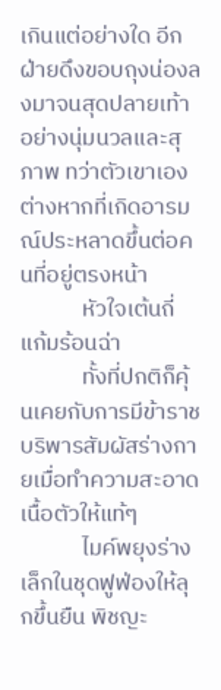เกินแต่อย่างใด อีกฝ่ายดึงขอบถุงน่องลงมาจนสุดปลายเท้าอย่างนุ่มนวลและสุภาพ ทว่าตัวเขาเองต่างหากที่เกิดอารมณ์ประหลาดขึ้นต่อคนที่อยู่ตรงหน้า
            หัวใจเต้นถี่ แก้มร้อนฉ่า
            ทั้งที่ปกติก็คุ้นเคยกับการมีข้าราชบริพารสัมผัสร่างกายเมื่อทำความสะอาดเนื้อตัวให้แท้ๆ
            ไมค์พยุงร่างเล็กในชุดฟูฟ่องให้ลุกขึ้นยืน พิชญะ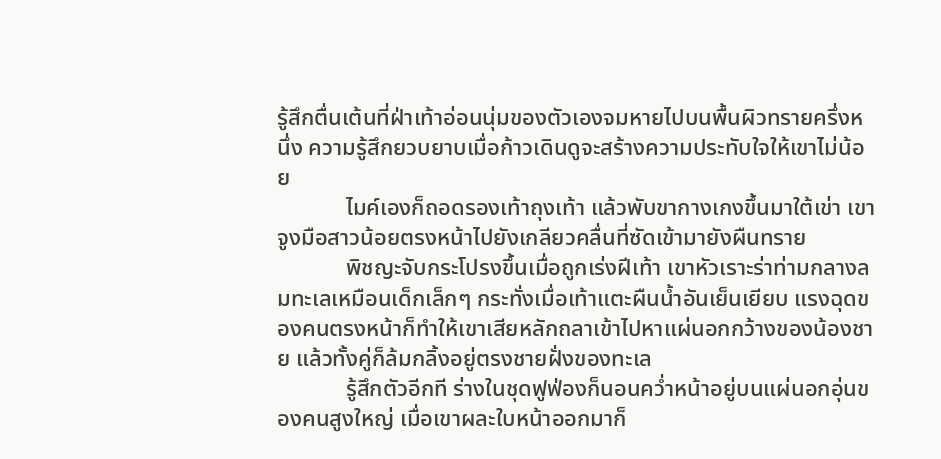รู้สึกตื่นเต้นที่ฝ่าเท้าอ่อนนุ่มของตัวเองจมหายไปบนพื้นผิวทรายครึ่งหนึ่ง ความรู้สึกยวบยาบเมื่อก้าวเดินดูจะสร้างความประทับใจให้เขาไม่น้อย
            ไมค์เองก็ถอดรองเท้าถุงเท้า แล้วพับขากางเกงขึ้นมาใต้เข่า เขาจูงมือสาวน้อยตรงหน้าไปยังเกลียวคลื่นที่ซัดเข้ามายังผืนทราย
            พิชญะจับกระโปรงขึ้นเมื่อถูกเร่งฝีเท้า เขาหัวเราะร่าท่ามกลางลมทะเลเหมือนเด็กเล็กๆ กระทั่งเมื่อเท้าแตะผืนน้ำอันเย็นเยียบ แรงฉุดของคนตรงหน้าก็ทำให้เขาเสียหลักถลาเข้าไปหาแผ่นอกกว้างของน้องชาย แล้วทั้งคู่ก็ล้มกลิ้งอยู่ตรงชายฝั่งของทะเล
            รู้สึกตัวอีกที ร่างในชุดฟูฟ่องก็นอนคว่ำหน้าอยู่บนแผ่นอกอุ่นของคนสูงใหญ่ เมื่อเขาผละใบหน้าออกมาก็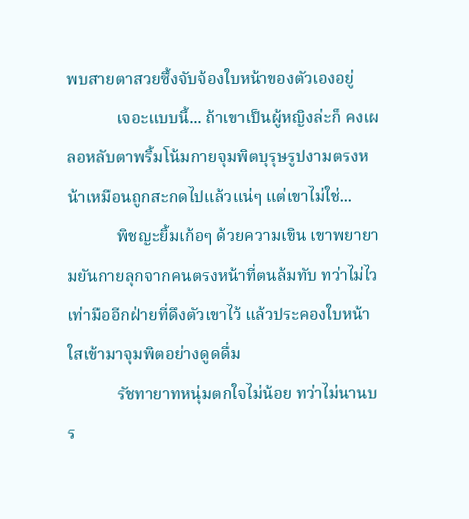พบสายตาสวยซึ้งจับจ้องใบหน้าของตัวเองอยู่
            เจอะแบบนี้... ถ้าเขาเป็นผู้หญิงล่ะก็ คงเผลอหลับตาพริ้มโน้มกายจุมพิตบุรุษรูปงามตรงหน้าเหมือนถูกสะกดไปแล้วแน่ๆ แต่เขาไม่ใช่...
            พิชญะยิ้มเก้อๆ ด้วยความเขิน เขาพยายามยันกายลุกจากคนตรงหน้าที่ตนล้มทับ ทว่าไม่ไวเท่ามืออีกฝ่ายที่ดึงตัวเขาไว้ แล้วประคองใบหน้าใสเข้ามาจุมพิตอย่างดูดดื่ม
            รัชทายาทหนุ่มตกใจไม่น้อย ทว่าไม่นานบร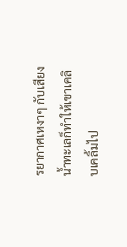รยากาศเหงาๆ กับเสียงน้ำทะเลก็ทำให้เขาเคลิบเคลิ้มไป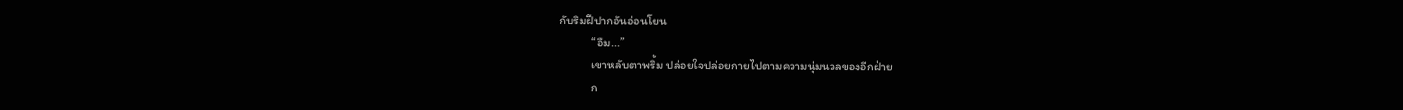กับริมฝีปากอันอ่อนโยน
            “อืม...”
            เขาหลับตาพริ้ม ปล่อยใจปล่อยกายไปตามความนุ่มนวลของอีกฝ่าย
            ก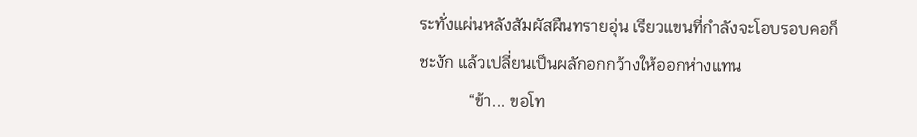ระทั่งแผ่นหลังสัมผัสผืนทรายอุ่น เรียวแขนที่กำลังจะโอบรอบคอก็ชะงัก แล้วเปลี่ยนเป็นผลักอกกว้างให้ออกห่างแทน
            “ข้า... ขอโท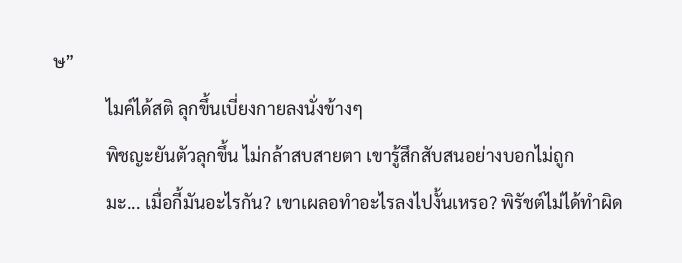ษ”
            ไมค์ได้สติ ลุกขึ้นเบี่ยงกายลงนั่งข้างๆ
            พิชญะยันตัวลุกขึ้น ไม่กล้าสบสายตา เขารู้สึกสับสนอย่างบอกไม่ถูก
            มะ... เมื่อกี้มันอะไรกัน? เขาเผลอทำอะไรลงไปงั้นเหรอ? พิรัชต์ไม่ได้ทำผิด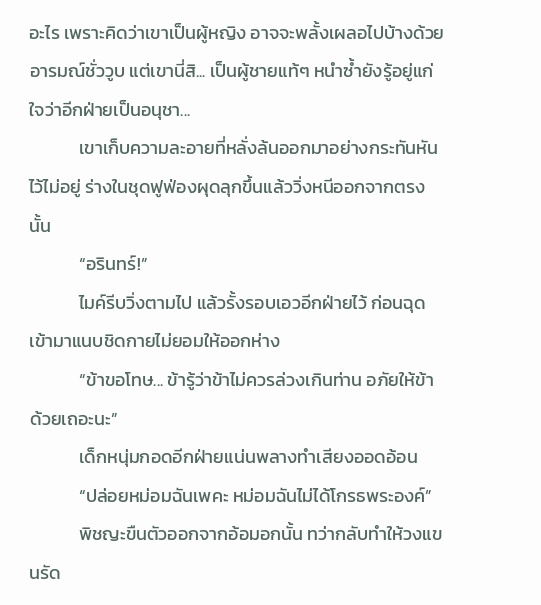อะไร เพราะคิดว่าเขาเป็นผู้หญิง อาจจะพลั้งเผลอไปบ้างด้วยอารมณ์ชั่ววูบ แต่เขานี่สิ... เป็นผู้ชายแท้ๆ หนำซ้ำยังรู้อยู่แก่ใจว่าอีกฝ่ายเป็นอนุชา...
            เขาเก็บความละอายที่หลั่งล้นออกมาอย่างกระทันหันไว้ไม่อยู่ ร่างในชุดฟูฟ่องผุดลุกขึ้นแล้ววิ่งหนีออกจากตรงนั้น
            “อรินทร์!”
            ไมค์รีบวิ่งตามไป แล้วรั้งรอบเอวอีกฝ่ายไว้ ก่อนฉุดเข้ามาแนบชิดกายไม่ยอมให้ออกห่าง
            “ข้าขอโทษ... ข้ารู้ว่าข้าไม่ควรล่วงเกินท่าน อภัยให้ข้าด้วยเถอะนะ”
            เด็กหนุ่มกอดอีกฝ่ายแน่นพลางทำเสียงออดอ้อน
            “ปล่อยหม่อมฉันเพคะ หม่อมฉันไม่ได้โกรธพระองค์”
            พิชญะขืนตัวออกจากอ้อมอกนั้น ทว่ากลับทำให้วงแขนรัด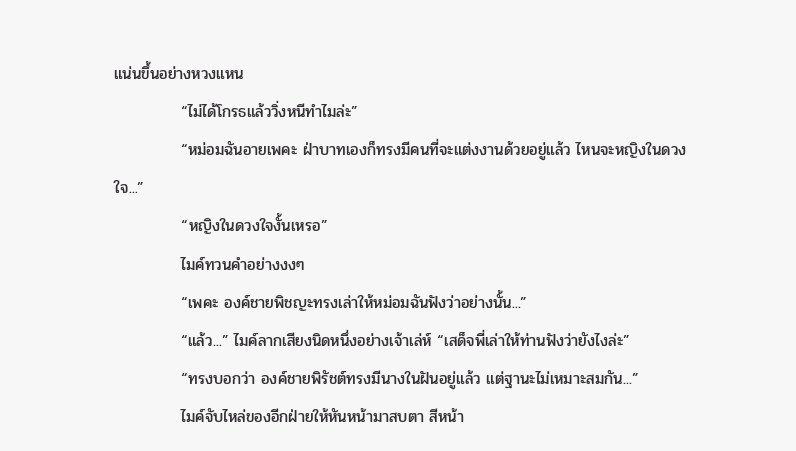แน่นขึ้นอย่างหวงแหน
            “ไม่ได้โกรธแล้ววิ่งหนีทำไมล่ะ”
            “หม่อมฉันอายเพคะ ฝ่าบาทเองก็ทรงมีคนที่จะแต่งงานด้วยอยู่แล้ว ไหนจะหญิงในดวงใจ...”
            “หญิงในดวงใจงั้นเหรอ”
            ไมค์ทวนคำอย่างงงๆ
            “เพคะ องค์ชายพิชญะทรงเล่าให้หม่อมฉันฟังว่าอย่างนั้น...”
            “แล้ว...” ไมค์ลากเสียงนิดหนึ่งอย่างเจ้าเล่ห์ “เสด็จพี่เล่าให้ท่านฟังว่ายังไงล่ะ”
            “ทรงบอกว่า องค์ชายพิรัชต์ทรงมีนางในฝันอยู่แล้ว แต่ฐานะไม่เหมาะสมกัน...”
            ไมค์จับไหล่ของอีกฝ่ายให้หันหน้ามาสบตา สีหน้า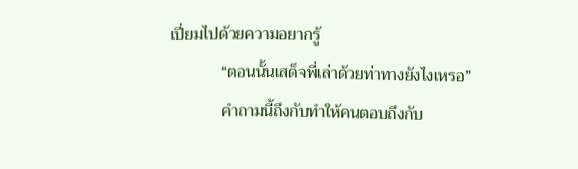เปี่ยมไปด้วยความอยากรู้
            “ตอนนั้นเสด็จพี่เล่าด้วยท่าทางยังไงเหรอ”
            คำถามนี้ถึงกับทำให้คนตอบถึงกับ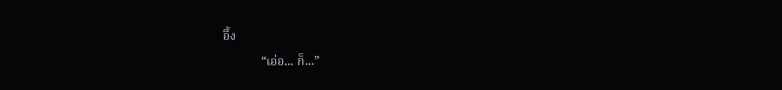อึ้ง
            “เอ่อ... ก็...”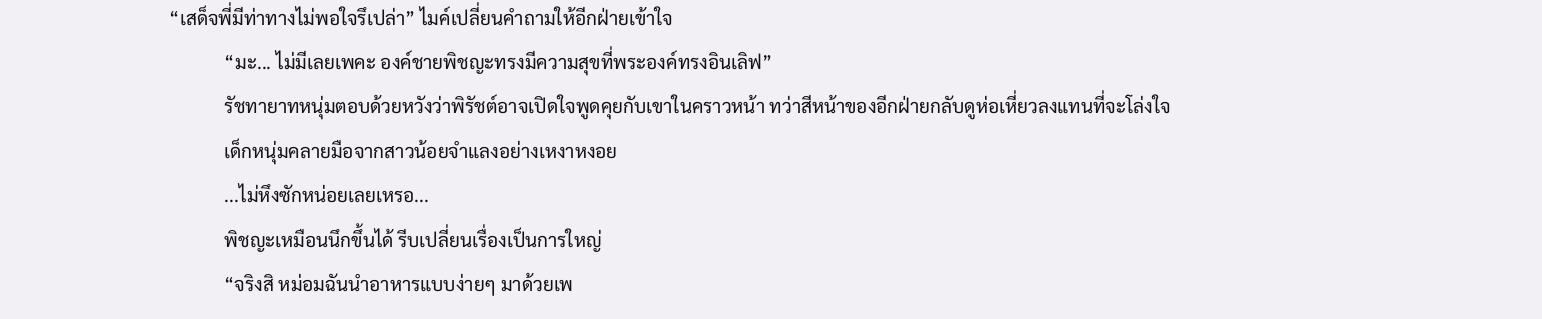“เสด็จพี่มีท่าทางไม่พอใจรึเปล่า” ไมค์เปลี่ยนคำถามให้อีกฝ่ายเข้าใจ
            “มะ... ไม่มีเลยเพคะ องค์ชายพิชญะทรงมีความสุขที่พระองค์ทรงอินเลิฟ”
            รัชทายาทหนุ่มตอบด้วยหวังว่าพิรัชต์อาจเปิดใจพูดคุยกับเขาในคราวหน้า ทว่าสีหน้าของอีกฝ่ายกลับดูห่อเหี่ยวลงแทนที่จะโล่งใจ
            เด็กหนุ่มคลายมือจากสาวน้อยจำแลงอย่างเหงาหงอย
            ...ไม่หึงซักหน่อยเลยเหรอ...
            พิชญะเหมือนนึกขึ้นได้ รีบเปลี่ยนเรื่องเป็นการใหญ่
            “จริงสิ หม่อมฉันนำอาหารแบบง่ายๆ มาด้วยเพ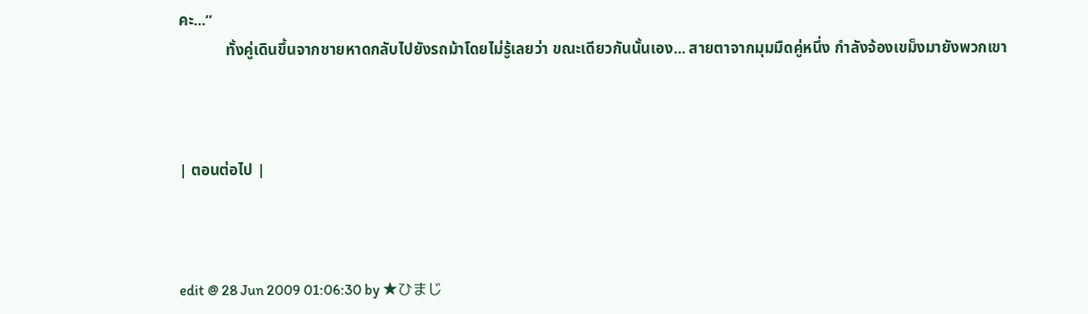คะ...”
            ทั้งคู่เดินขึ้นจากชายหาดกลับไปยังรถม้าโดยไม่รู้เลยว่า ขณะเดียวกันนั้นเอง... สายตาจากมุมมืดคู่หนึ่ง กำลังจ้องเขม็งมายังพวกเขา



| ตอนต่อไป |



edit @ 28 Jun 2009 01:06:30 by ★ひまじ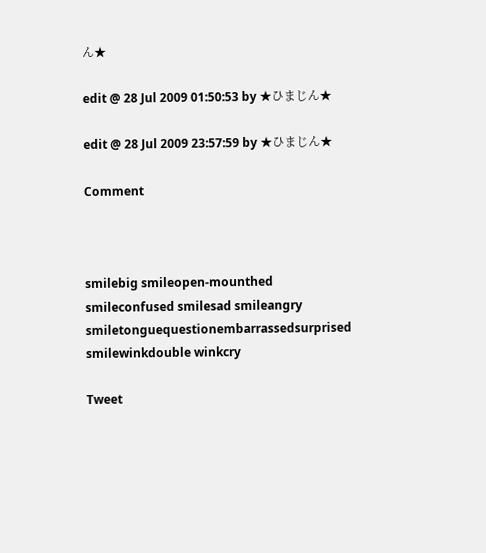ん★

edit @ 28 Jul 2009 01:50:53 by ★ひまじん★

edit @ 28 Jul 2009 23:57:59 by ★ひまじん★

Comment



smilebig smileopen-mounthed smileconfused smilesad smileangry smiletonguequestionembarrassedsurprised smilewinkdouble winkcry

Tweet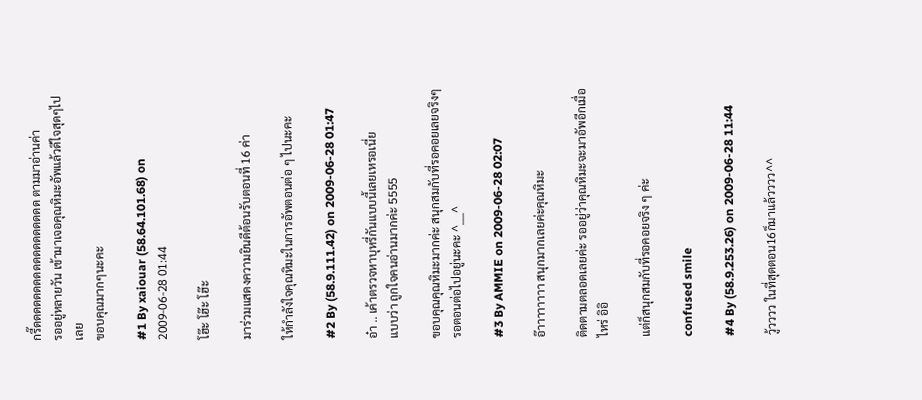กรี๊ดดดดดดดดดดดดดดดดดด ตามมาอ่านค่า
รออยู่หลายวัน เข้ามาเจอคุณหิมะอัพแล้วดีใจสุดๆไปเลย
ขอบคุณมากๆนะคะ

#1 By xaiouar (58.64.101.68) on 2009-06-28 01:44

โฮ๊ะ โฮ๊ะ โฮ๊ะ

มาร่วมแสดงความยินดีต้อนรับตอนที่ 16 ค่า

ให้กำลังใจคุณหิมะในการอัพตอนต่อ ๆ ไปนะคะ

#2 By (58.9.111.42) on 2009-06-28 01:47

อ๋า .. เค้าตรวจหาบุหรี่กันแบบนี้เลยเหรอเนี่ย
แบบว่า ถูกใจคนอ่านมากค่ะ 5555

ขอบคุณคุณหิมะมากค่ะ สนุกสมกับที่รอคอยเลยจริงๆ
รอตอนต่อไปอยู่นะคะ ^___^

#3 By AMMIE on 2009-06-28 02:07

อ๊าาาาาาาา สนุกมากเลยค่ะคุณหิมะ

ติดตามตลอดเลยค่ะ รออยู่ว่าคุณหิมะจะมาอัพอีกเมื่อไหร่ อิอิ

แต่ก็สนุกสมกับที่รอคอยจริง ๆ ค่ะ

confused smile

#4 By (58.9.253.26) on 2009-06-28 11:44

วู้วววว ในที่สุดตอน16ก็มาแล้วววว^^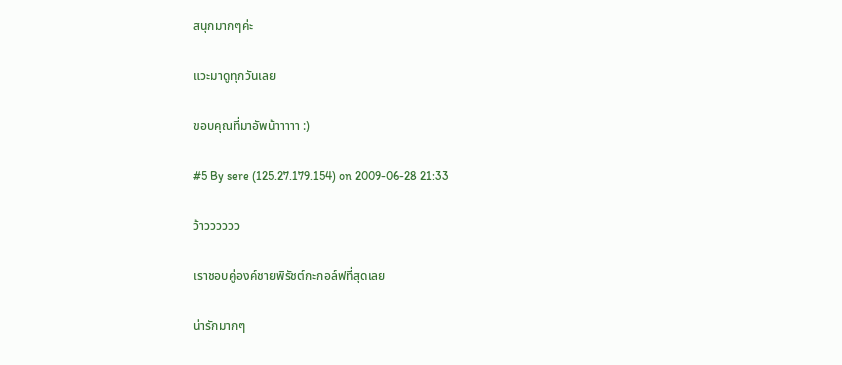สนุกมากๆค่ะ

แวะมาดูทุกวันเลย

ขอบคุณที่มาอัพน้าาาาา :)

#5 By sere (125.27.179.154) on 2009-06-28 21:33

ว้าวววววว

เราชอบคู่องค์ชายพิรัชต์กะกอล์ฟที่สุดเลย

น่ารักมากๆ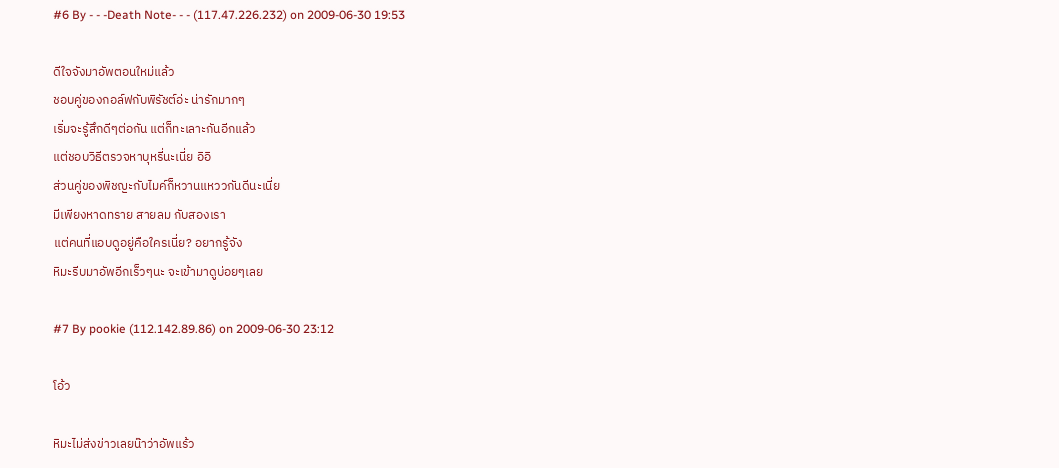#6 By - - -Death Note- - - (117.47.226.232) on 2009-06-30 19:53

ดีใจจังมาอัพตอนใหม่แล้ว
ชอบคู่ของกอล์ฟกับพิรัชต์อ่ะ น่ารักมากๆ
เริ่มจะรู้สึกดีๆต่อกัน แต่ก็ทะเลาะกันอีกแล้ว
แต่ชอบวิธีตรวจหาบุหรี่นะเนี่ย อิอิ
ส่วนคู่ของพิชญะกับไมค์ก็หวานแหววกันดีนะเนี่ย
มีเพียงหาดทราย สายลม กับสองเรา
แต่คนที่แอบดูอยู่คือใครเนี่ย? อยากรู้จัง
หิมะรีบมาอัพอีกเร็วๆนะ จะเข้ามาดูบ่อยๆเลย

#7 By pookie (112.142.89.86) on 2009-06-30 23:12

โอ้ว

หิมะไม่ส่งข่าวเลยน๊าว่าอัพแร้ว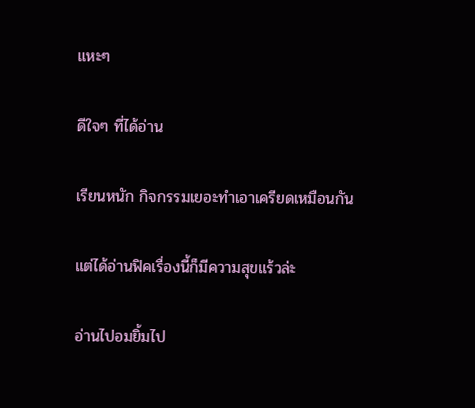แหะๆ

ดีใจๆ ที่ได้อ่าน

เรียนหนัก กิจกรรมเยอะทำเอาเครียดเหมือนกัน

แต่ได้อ่านฟิคเรื่องนี้ก็มีความสุขแร้วล่ะ

อ่านไปอมยิ้มไป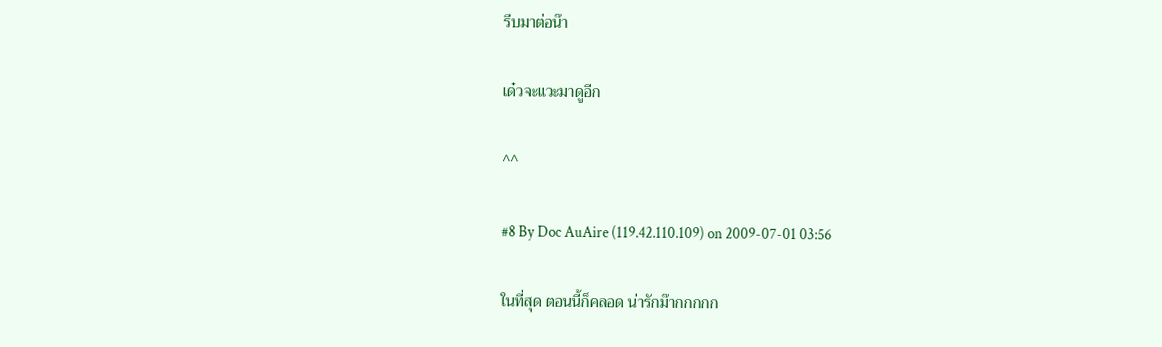รีบมาต่อน๊า

เด๋วจะแวะมาดูอีก

^^

#8 By Doc AuAire (119.42.110.109) on 2009-07-01 03:56

ในที่สุด ตอนนี้ก็คลอด น่ารักม๊ากกกกก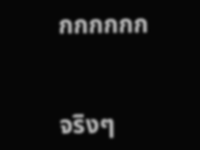กกกกกก


จริงๆ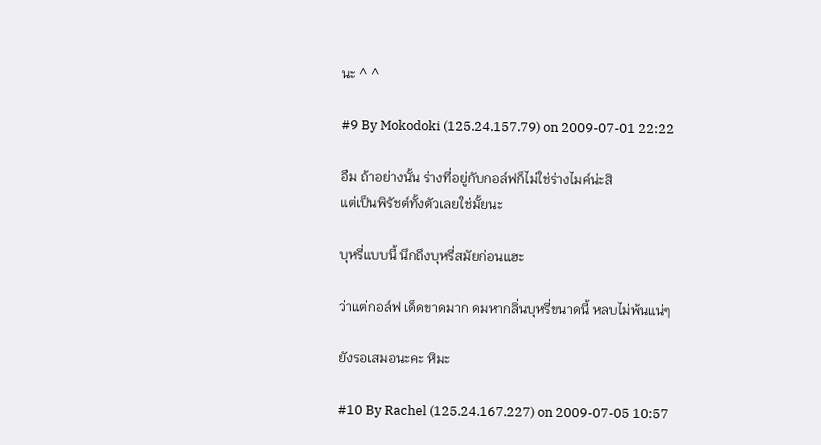นะ ^ ^

#9 By Mokodoki (125.24.157.79) on 2009-07-01 22:22

อืม ถ้าอย่างนั้น ร่างที่อยู่กับกอล์ฟก็ไม่ใช่ร่างไมค์น่ะสิ
แต่เป็นพิรัชต์ทั้งตัวเลยใช่มั้ยนะ

บุหรี่แบบนี้ นึกถึงบุหรี่สมัยก่อนแฮะ

ว่าแต่กอล์ฟ เด็ดขาดมาก ดมหากลิ่นบุหรี่ขนาดนี้ หลบไม่พ้นแน่ๆ

ยังรอเสมอนะคะ หิมะ

#10 By Rachel (125.24.167.227) on 2009-07-05 10:57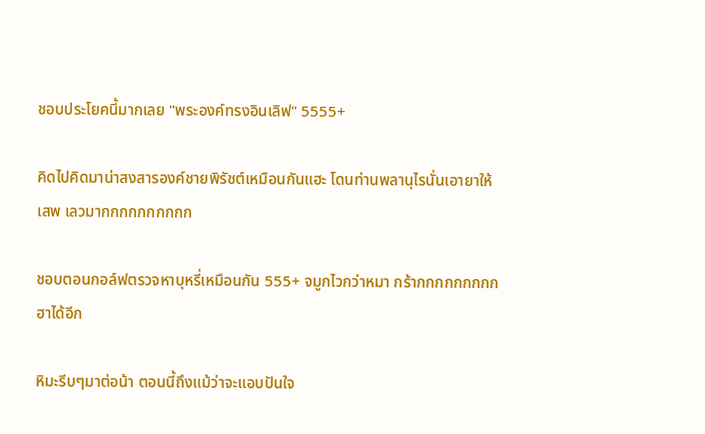ชอบประโยคนี้มากเลย "พระองค์ทรงอินเลิฟ" 5555+

คิดไปคิดมาน่าสงสารองค์ชายพิรัชต์เหมือนกันแฮะ โดนท่านพลานุไรนั่นเอายาให้เสพ เลวมากกกกกกกกกก

ชอบตอนกอล์ฟตรวจหาบุหรี่เหมือนกัน 555+ จมูกไวกว่าหมา กร้ากกกกกกกกก ฮาได้อีก

หิมะรีบๆมาต่อน้า ตอนนี้ถึงแม้ว่าจะแอบปันใจ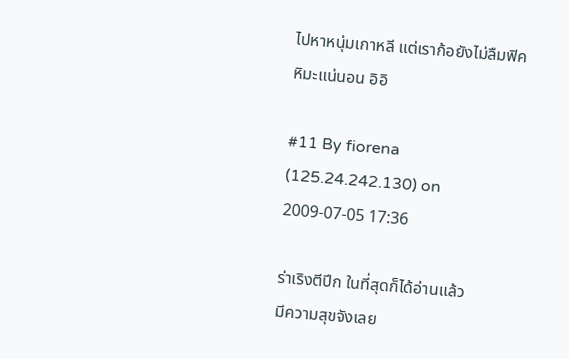ไปหาหนุ่มเกาหลี แต่เราก้อยังไม่ลืมฟิคหิมะแน่นอน อิอิ

#11 By fiorena (125.24.242.130) on 2009-07-05 17:36

ร่าเริงตีปีก ในที่สุดก็ได้อ่านแล้ว
มีความสุขจังเลย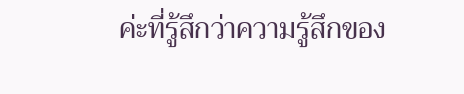ค่ะที่รู้สึกว่าความรู้สึกของ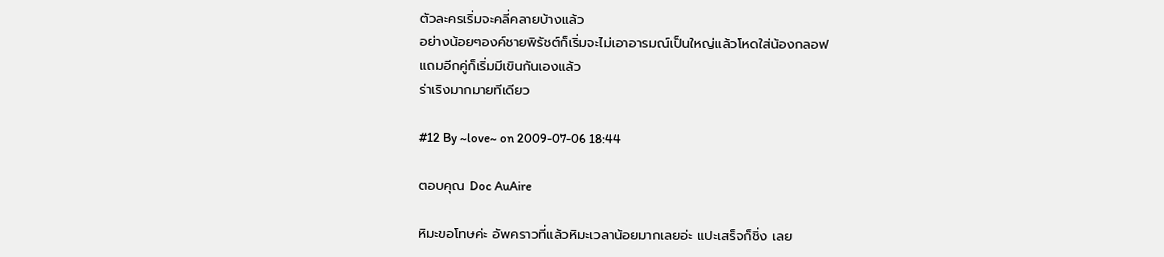ตัวละครเริ่มจะคลี่คลายบ้างแล้ว
อย่างน้อยๆองค์ชายพิรัชต์ก็เริ่มจะไม่เอาอารมณ์เป็นใหญ่แล้วโหดใส่น้องกลอฟ
แถมอีกคู่ก็เริ่มมีเขินกันเองแล้ว
ร่าเริงมากมายทีเดียว

#12 By ~love~ on 2009-07-06 18:44

ตอบคุณ Doc AuAire

หิมะขอโทษค่ะ อัพคราวที่แล้วหิมะเวลาน้อยมากเลยอ่ะ แปะเสร็จก็ชิ่ง เลย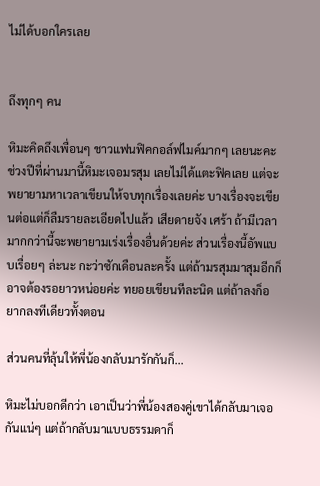ไม่ได้บอกใครเลย


ถึงทุกๆ คน

หิมะคิดถึงเพื่อนๆ ชาวแฟนฟิคกอล์ฟไมค์มากๆ เลยนะคะ ช่วงปีที่ผ่านมานี้หิมะเจอมรสุม เลยไม่ได้แตะฟิคเลย แต่จะพยายามหาเวลาเขียนให้จบทุกเรื่องเลยค่ะ บางเรื่องจะเขียนต่อแต่ก็ลืมรายละเอียดไปแล้ว เสียดายจัง เศร้า ถ้ามีเวลามากกว่านี้จะพยายามเร่งเรื่องอื่นด้วยค่ะ ส่วนเรื่องนี้อัพแบบเรื่อยๆ ล่ะนะ กะว่าซักเดือนละครั้ง แต่ถ้ามรสุมมาสุมอีกก็อาจต้องรอยาวหน่อยค่ะ ทยอยเขียนทีละนิด แต่ถ้าลงก็อยากลงทีเดียวทั้งตอน

ส่วนคนที่ลุ้นให้พี่น้องกลับมารักกันก็...

หิมะไม่บอกดีกว่า เอาเป็นว่าพี่น้องสองคู่เขาได้กลับมาเจอกันแน่ๆ แต่ถ้ากลับมาแบบธรรมดาก็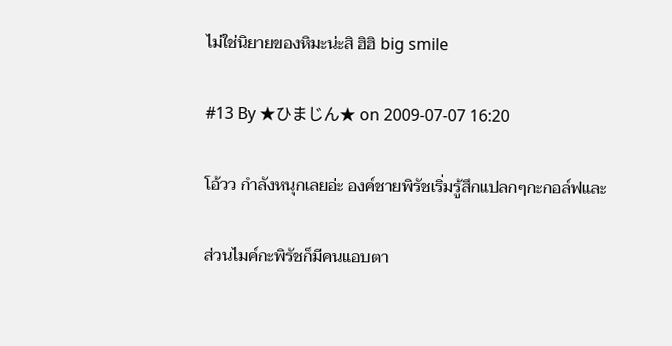ไม่ใช่นิยายของหิมะน่ะสิ ฮิฮิ big smile

#13 By ★ひまじん★ on 2009-07-07 16:20

โอ้วว กำลังหนุกเลยอ่ะ องค์ชายพิรัชเริ่มรู้สึกแปลกๆกะกอล์ฟและ

ส่วนไมค์กะพิรัชก็มีคนแอบตา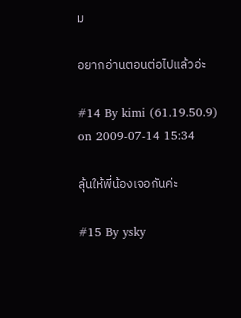ม

อยากอ่านตอนต่อไปแล้วอ่ะ

#14 By kimi (61.19.50.9) on 2009-07-14 15:34

ลุ้นให้พี่น้องเจอกันค่ะ

#15 By ysky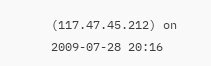(117.47.45.212) on 2009-07-28 20:16